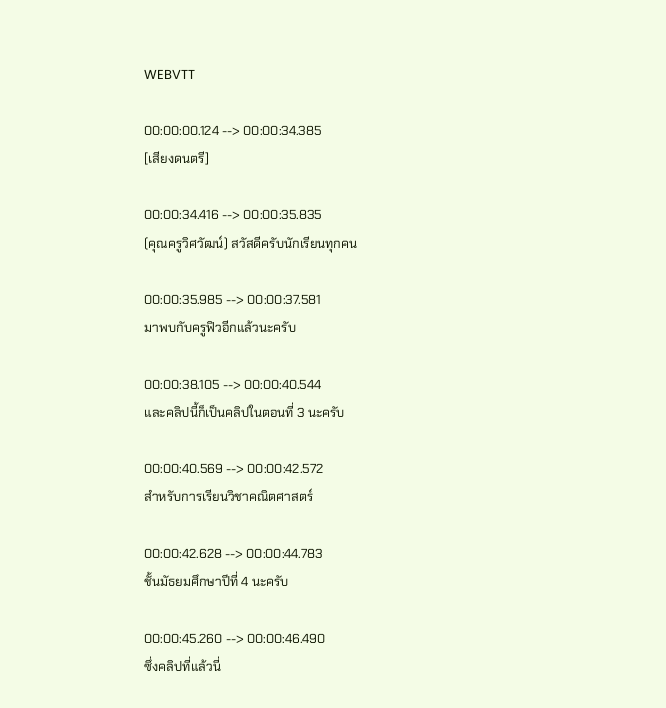WEBVTT

00:00:00.124 --> 00:00:34.385
[เสียงดนตรี]

00:00:34.416 --> 00:00:35.835
(คุณครูวิศวัฒน์) สวัสดีครับนักเรียนทุกคน

00:00:35.985 --> 00:00:37.581
มาพบกับครูฟิวอีกแล้วนะครับ

00:00:38.105 --> 00:00:40.544
และคลิปนี้ก็เป็นคลิปในตอนที่ 3 นะครับ

00:00:40.569 --> 00:00:42.572
สำหรับการเรียนวิชาคณิตศาสตร์

00:00:42.628 --> 00:00:44.783
ชั้นมัธยมศึกษาปีที่ 4 นะครับ

00:00:45.260 --> 00:00:46.490
ซึ่งคลิปที่แล้วนี่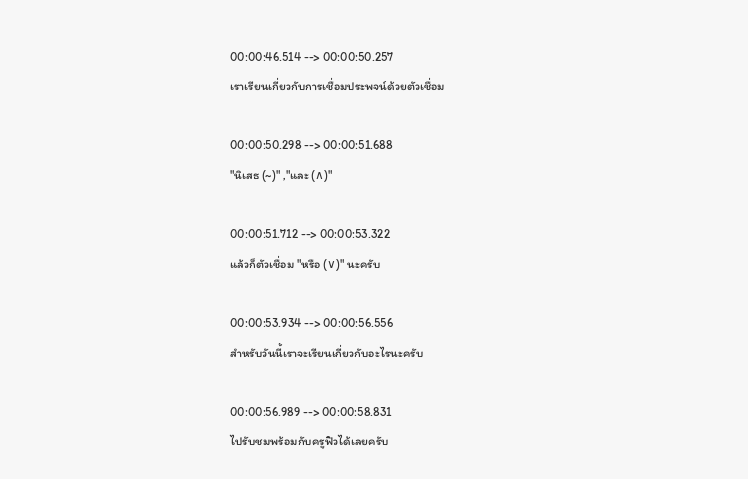00:00:46.514 --> 00:00:50.257
เราเรียนเกี่ยวกับการเชื่อมประพจน์ด้วยตัวเชื่อม

00:00:50.298 --> 00:00:51.688
"นิเสธ (~)" ,"และ (∧)"

00:00:51.712 --> 00:00:53.322
แล้วก็ตัวเชื่อม "หรือ (∨)" นะครับ

00:00:53.934 --> 00:00:56.556
สำหรับวันนี้เราจะเรียนเกี่ยวกับอะไรนะครับ

00:00:56.989 --> 00:00:58.831
ไปรับชมพร้อมกับครูฟิวได้เลยครับ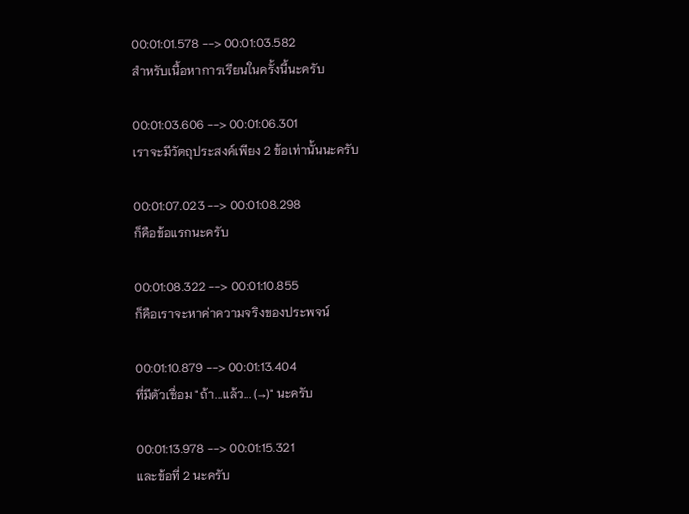00:01:01.578 --> 00:01:03.582
สำหรับเนื้อหาการเรียนในครั้งนี้นะครับ

00:01:03.606 --> 00:01:06.301
เราจะมีวัตถุประสงค์เพียง 2 ข้อเท่านั้นนะครับ

00:01:07.023 --> 00:01:08.298
ก็คือข้อแรกนะครับ

00:01:08.322 --> 00:01:10.855
ก็คือเราจะหาค่าความจริงของประพจน์

00:01:10.879 --> 00:01:13.404
ที่มีตัวเชื่อม "ถ้า...แล้ว... (→)" นะครับ

00:01:13.978 --> 00:01:15.321
และข้อที่ 2 นะครับ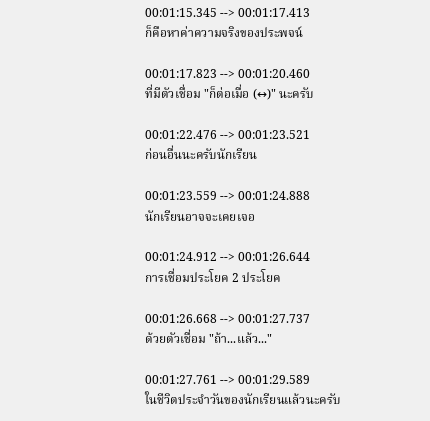00:01:15.345 --> 00:01:17.413
ก็คือหาค่าความจริงของประพจน์

00:01:17.823 --> 00:01:20.460
ที่มีตัวเชื่อม "ก็ต่อเมื่อ (↔)" นะครับ

00:01:22.476 --> 00:01:23.521
ก่อนอื่นนะครับนักเรียน

00:01:23.559 --> 00:01:24.888
นักเรียนอาจจะเคยเจอ

00:01:24.912 --> 00:01:26.644
การเชื่อมประโยค 2 ประโยค

00:01:26.668 --> 00:01:27.737
ด้วยตัวเชื่อม "ถ้า...แล้ว..."

00:01:27.761 --> 00:01:29.589
ในชีวิตประจำวันของนักเรียนแล้วนะครับ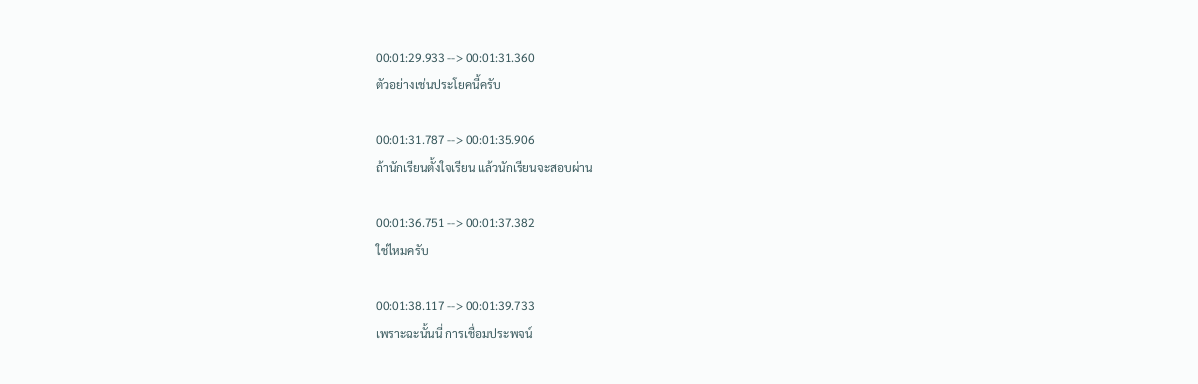00:01:29.933 --> 00:01:31.360
ตัวอย่างเช่นประโยคนี้ครับ

00:01:31.787 --> 00:01:35.906
ถ้านักเรียนตั้งใจเรียน แล้วนักเรียนจะสอบผ่าน

00:01:36.751 --> 00:01:37.382
ใช่ไหมครับ

00:01:38.117 --> 00:01:39.733
เพราะฉะนั้นนี่ การเชื่อมประพจน์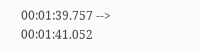00:01:39.757 --> 00:01:41.052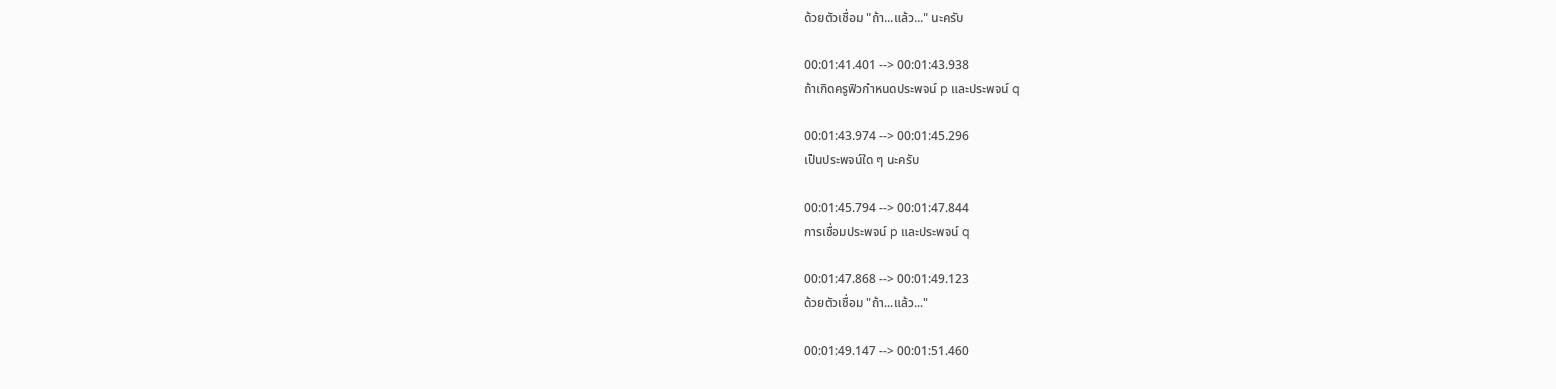ด้วยตัวเชื่อม "ถ้า...แล้ว..." นะครับ

00:01:41.401 --> 00:01:43.938
ถ้าเกิดครูฟิวกำหนดประพจน์ p และประพจน์ q

00:01:43.974 --> 00:01:45.296
เป็นประพจน์ใด ๆ นะครับ

00:01:45.794 --> 00:01:47.844
การเชื่อมประพจน์ p และประพจน์ q

00:01:47.868 --> 00:01:49.123
ด้วยตัวเชื่อม "ถ้า...แล้ว..."

00:01:49.147 --> 00:01:51.460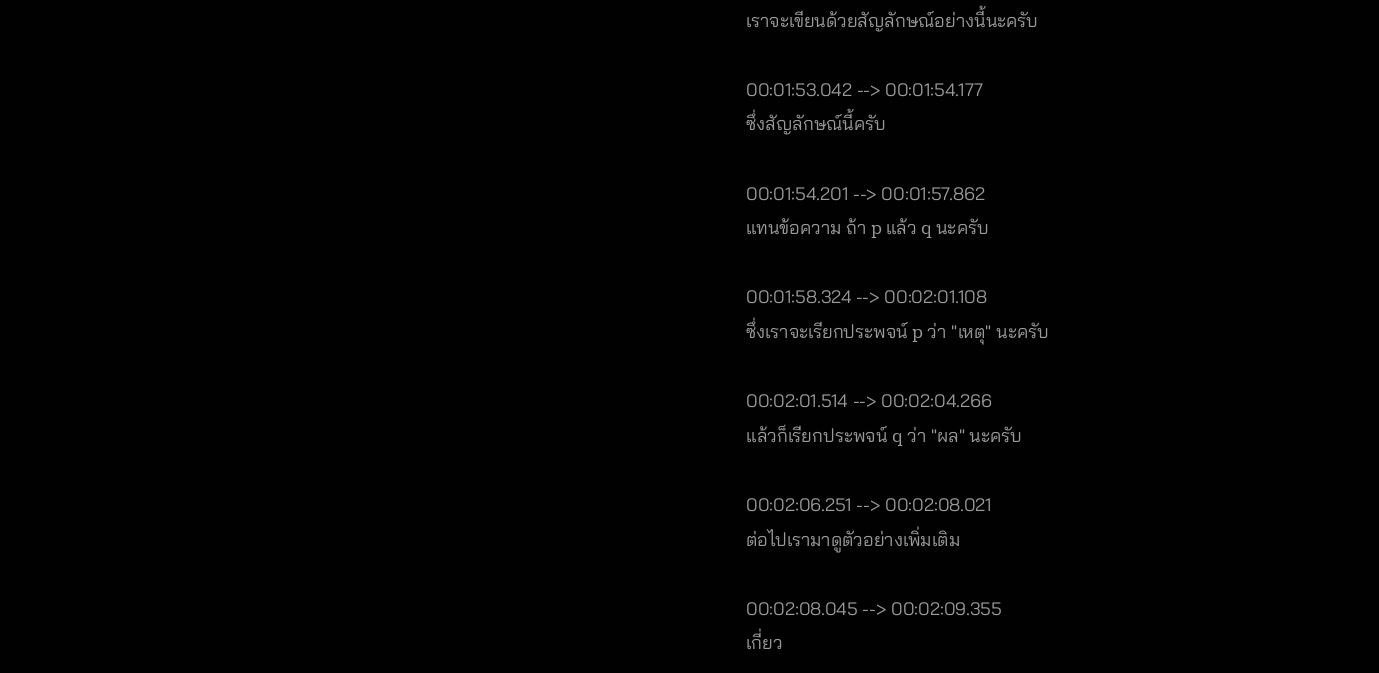เราจะเขียนด้วยสัญลักษณ์อย่างนี้นะครับ

00:01:53.042 --> 00:01:54.177
ซึ่งสัญลักษณ์นี้ครับ

00:01:54.201 --> 00:01:57.862
แทนข้อความ ถ้า p แล้ว q นะครับ

00:01:58.324 --> 00:02:01.108
ซึ่งเราจะเรียกประพจน์ p ว่า "เหตุ" นะครับ

00:02:01.514 --> 00:02:04.266
แล้วก็เรียกประพจน์ q ว่า "ผล" นะครับ

00:02:06.251 --> 00:02:08.021
ต่อไปเรามาดูตัวอย่างเพิ่มเติม

00:02:08.045 --> 00:02:09.355
เกี่ยว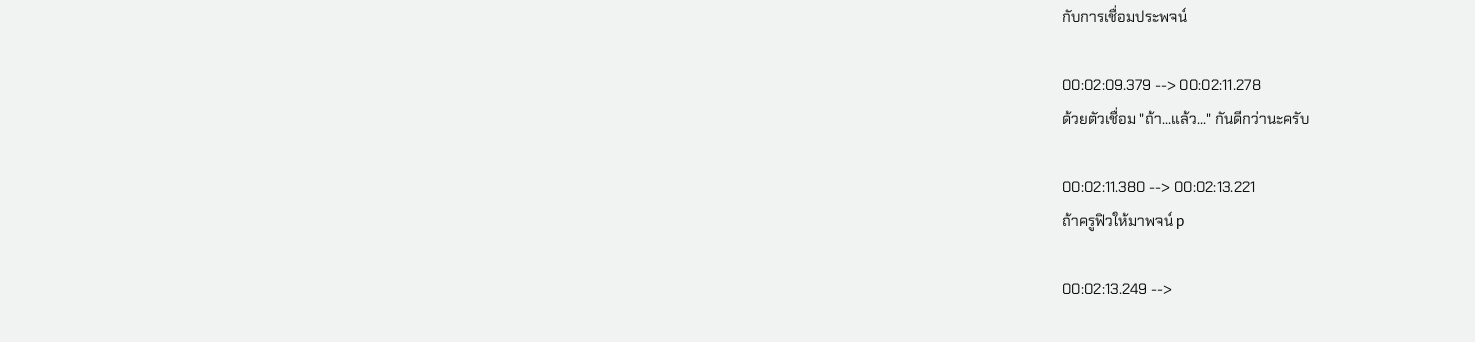กับการเชื่อมประพจน์

00:02:09.379 --> 00:02:11.278
ด้วยตัวเชื่อม "ถ้า...แล้ว..." กันดีกว่านะครับ

00:02:11.380 --> 00:02:13.221
ถ้าครูฟิวให้มาพจน์ p

00:02:13.249 -->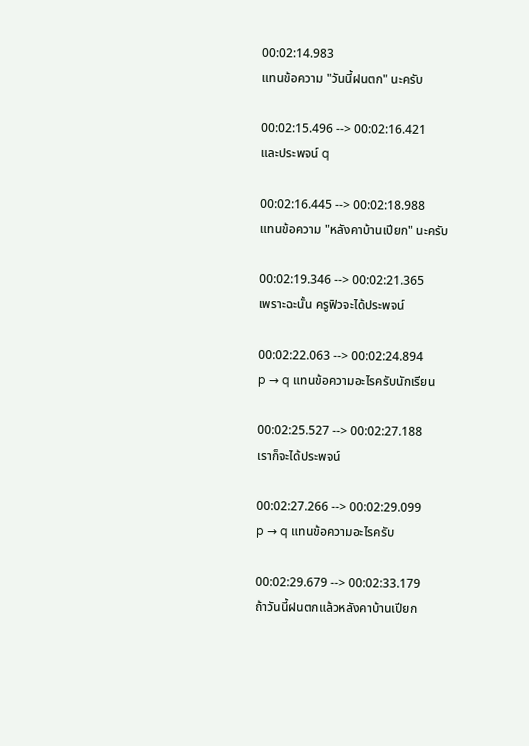00:02:14.983
แทนข้อความ "วันนี้ฝนตก" นะครับ

00:02:15.496 --> 00:02:16.421
และประพจน์ q

00:02:16.445 --> 00:02:18.988
แทนข้อความ "หลังคาบ้านเปียก" นะครับ

00:02:19.346 --> 00:02:21.365
เพราะฉะนั้น ครูฟิวจะได้ประพจน์

00:02:22.063 --> 00:02:24.894
p → q แทนข้อความอะไรครับนักเรียน

00:02:25.527 --> 00:02:27.188
เราก็จะได้ประพจน์

00:02:27.266 --> 00:02:29.099
p → q แทนข้อความอะไรครับ

00:02:29.679 --> 00:02:33.179
ถ้าวันนี้ฝนตกแล้วหลังคาบ้านเปียก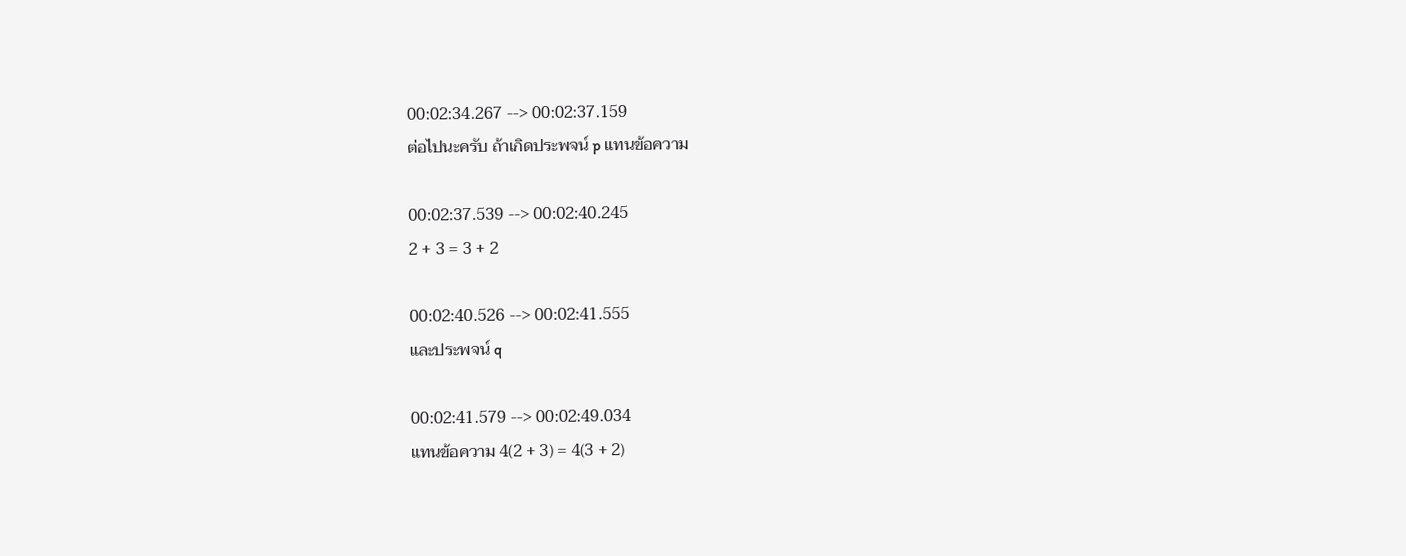00:02:34.267 --> 00:02:37.159
ต่อไปนะครับ ถ้าเกิดประพจน์ p แทนข้อความ

00:02:37.539 --> 00:02:40.245
2 + 3 = 3 + 2

00:02:40.526 --> 00:02:41.555
และประพจน์ q

00:02:41.579 --> 00:02:49.034
แทนข้อความ 4(2 + 3) = 4(3 + 2)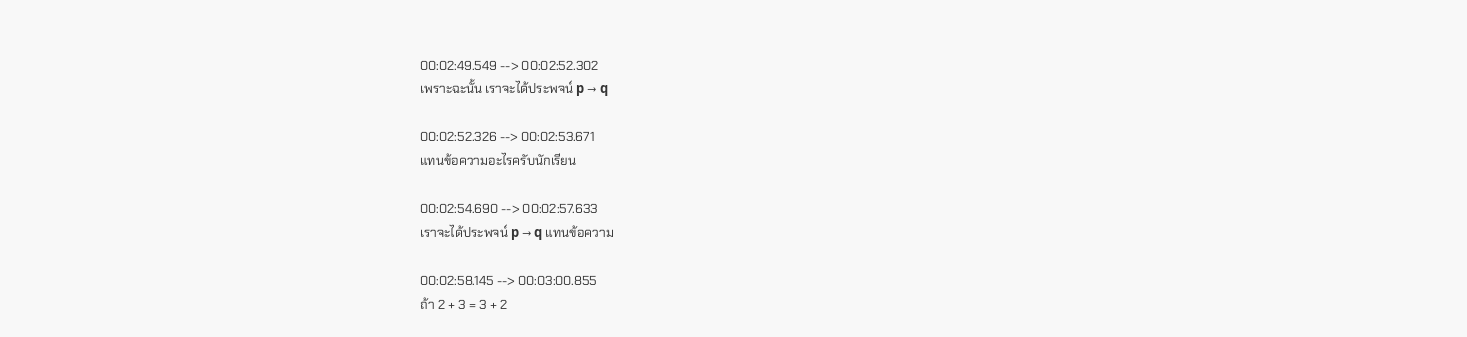00:02:49.549 --> 00:02:52.302
เพราะฉะนั้น เราจะได้ประพจน์ p → q

00:02:52.326 --> 00:02:53.671
แทนข้อความอะไรครับนักเรียน

00:02:54.690 --> 00:02:57.633
เราจะได้ประพจน์ p → q แทนข้อความ

00:02:58.145 --> 00:03:00.855
ถ้า 2 + 3 = 3 + 2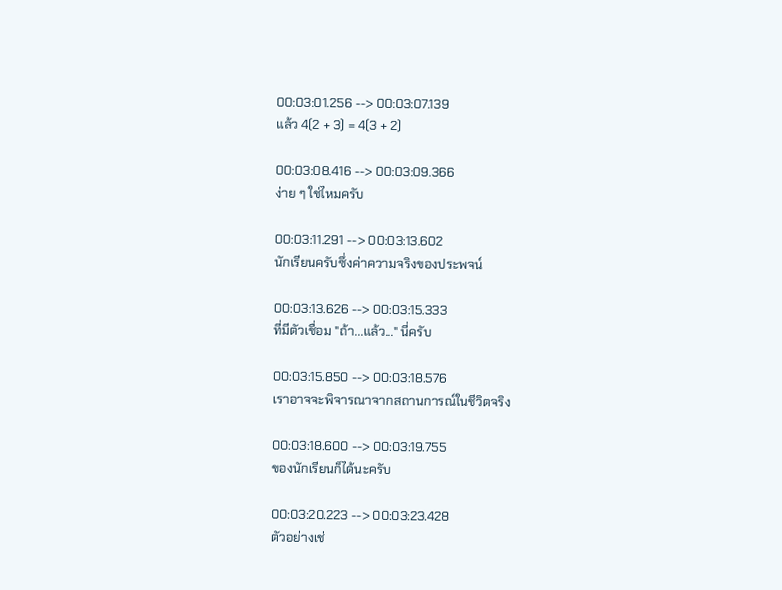00:03:01.256 --> 00:03:07.139
แล้ว 4(2 + 3) = 4(3 + 2)

00:03:08.416 --> 00:03:09.366
ง่าย ๆ ใช่ไหมครับ

00:03:11.291 --> 00:03:13.602
นักเรียนครับซึ่งค่าความจริงของประพจน์

00:03:13.626 --> 00:03:15.333
ที่มีตัวเชื่อม "ถ้า...แล้ว..." นี่ครับ

00:03:15.850 --> 00:03:18.576
เราอาจจะพิจารณาจากสถานการณ์ในชีวิตจริง

00:03:18.600 --> 00:03:19.755
ของนักเรียนก็ได้นะครับ

00:03:20.223 --> 00:03:23.428
ตัวอย่างเช่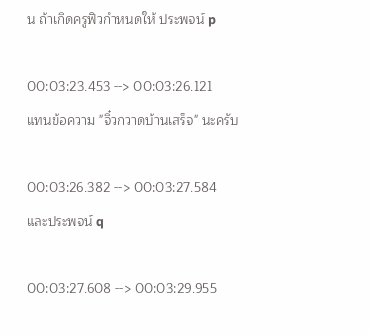น ถ้าเกิดครูฟิวกำหนดให้ ประพจน์ p

00:03:23.453 --> 00:03:26.121
แทนข้อความ "จิ๋วกวาดบ้านเสร็จ" นะครับ

00:03:26.382 --> 00:03:27.584
และประพจน์ q

00:03:27.608 --> 00:03:29.955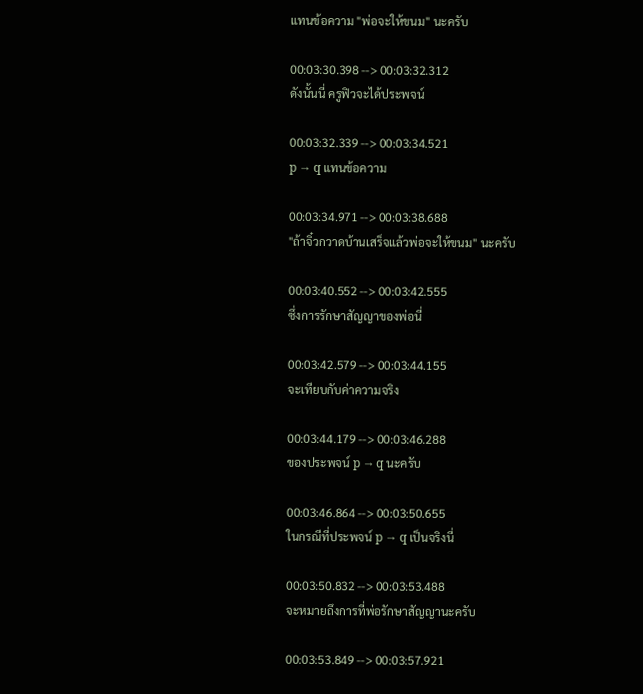แทนข้อความ "พ่อจะให้ขนม" นะครับ

00:03:30.398 --> 00:03:32.312
ดังนั้นนี่ ครูฟิวจะได้ประพจน์

00:03:32.339 --> 00:03:34.521
p → q แทนข้อความ

00:03:34.971 --> 00:03:38.688
"ถ้าจิ๋วกวาดบ้านเสร็จแล้วพ่อจะให้ขนม" นะครับ

00:03:40.552 --> 00:03:42.555
ซึ่งการรักษาสัญญาของพ่อนี่

00:03:42.579 --> 00:03:44.155
จะเทียบกับค่าความจริง

00:03:44.179 --> 00:03:46.288
ของประพจน์ p → q นะครับ

00:03:46.864 --> 00:03:50.655
ในกรณีที่ประพจน์ p → q เป็นจริงนี่

00:03:50.832 --> 00:03:53.488
จะหมายถึงการที่พ่อรักษาสัญญานะครับ

00:03:53.849 --> 00:03:57.921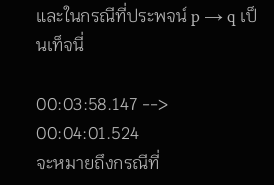และในกรณีที่ประพจน์ p → q เป็นเท็จนี่

00:03:58.147 --> 00:04:01.524
จะหมายถึงกรณีที่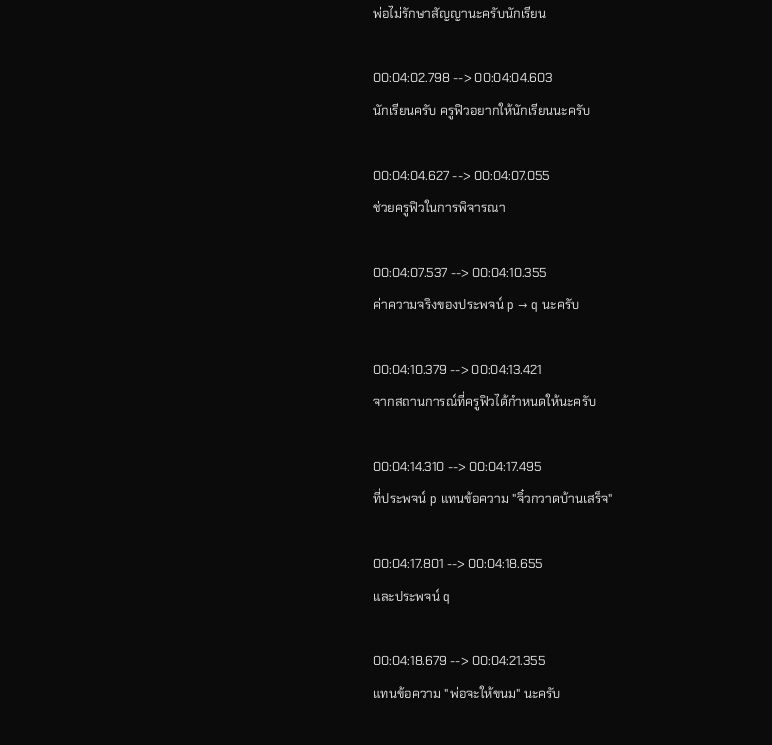พ่อไม่รักษาสัญญานะครับนักเรียน

00:04:02.798 --> 00:04:04.603
นักเรียนครับ ครูฟิวอยากให้นักเรียนนะครับ

00:04:04.627 --> 00:04:07.055
ช่วยครูฟิวในการพิจารณา

00:04:07.537 --> 00:04:10.355
ค่าความจริงของประพจน์ p → q นะครับ

00:04:10.379 --> 00:04:13.421
จากสถานการณ์ที่ครูฟิวได้กำหนดให้นะครับ

00:04:14.310 --> 00:04:17.495
ที่ประพจน์ p แทนข้อความ "จิ๋วกวาดบ้านเสร็จ"

00:04:17.801 --> 00:04:18.655
และประพจน์ q

00:04:18.679 --> 00:04:21.355
แทนข้อความ "พ่อจะให้ขนม" นะครับ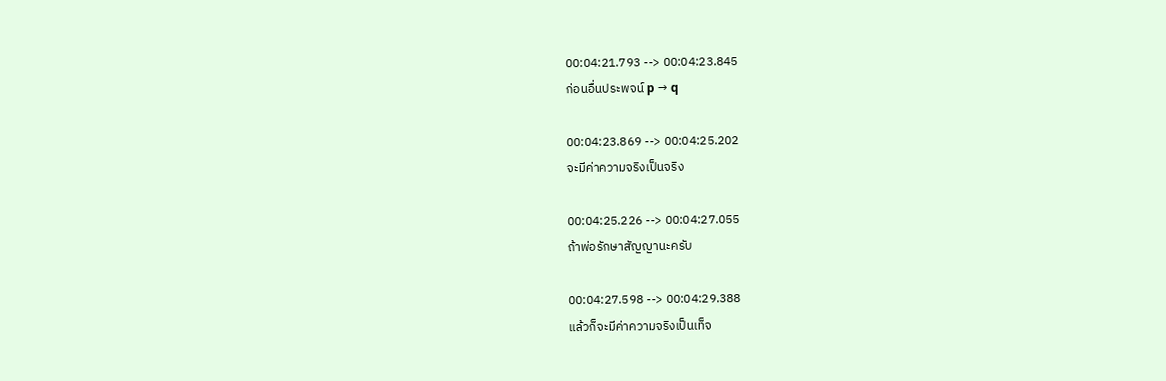00:04:21.793 --> 00:04:23.845
ก่อนอื่นประพจน์ p → q

00:04:23.869 --> 00:04:25.202
จะมีค่าความจริงเป็นจริง

00:04:25.226 --> 00:04:27.055
ถ้าพ่อรักษาสัญญานะครับ

00:04:27.598 --> 00:04:29.388
แล้วก็จะมีค่าความจริงเป็นเท็จ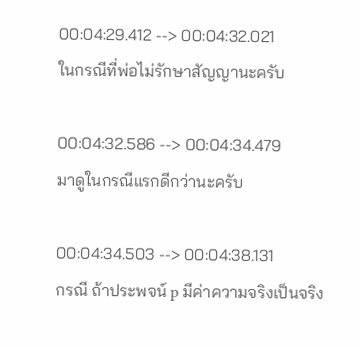00:04:29.412 --> 00:04:32.021
ในกรณีที่พ่อไม่รักษาสัญญานะครับ

00:04:32.586 --> 00:04:34.479
มาดูในกรณีแรกดีกว่านะครับ

00:04:34.503 --> 00:04:38.131
กรณี ถ้าประพจน์ p มีค่าความจริงเป็นจริง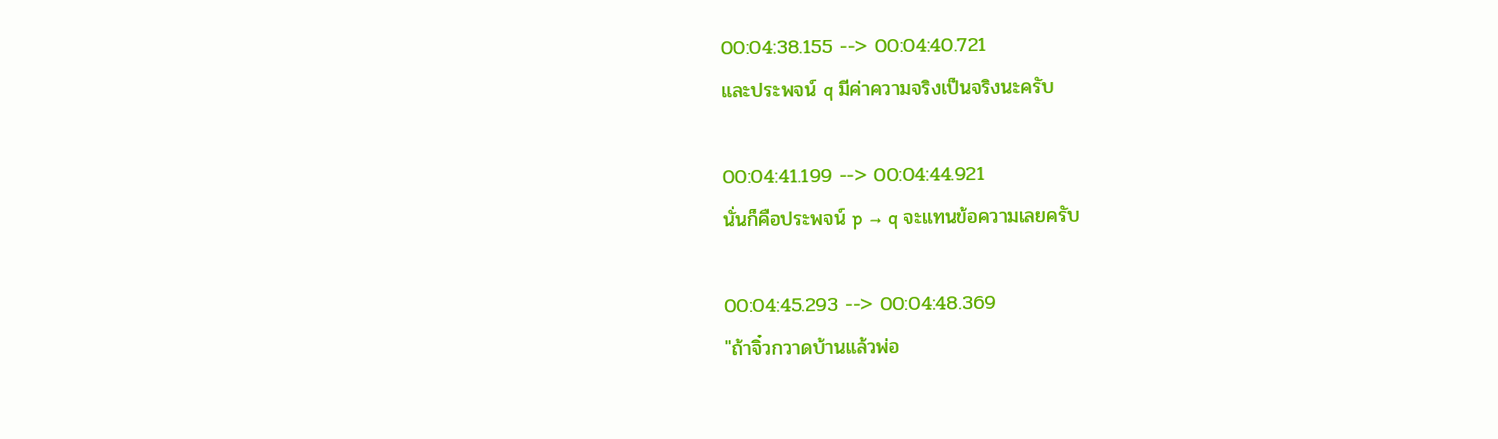00:04:38.155 --> 00:04:40.721
และประพจน์ q มีค่าความจริงเป็นจริงนะครับ

00:04:41.199 --> 00:04:44.921
นั่นก็คือประพจน์ p → q จะแทนข้อความเลยครับ

00:04:45.293 --> 00:04:48.369
"ถ้าจิ๋วกวาดบ้านแล้วพ่อ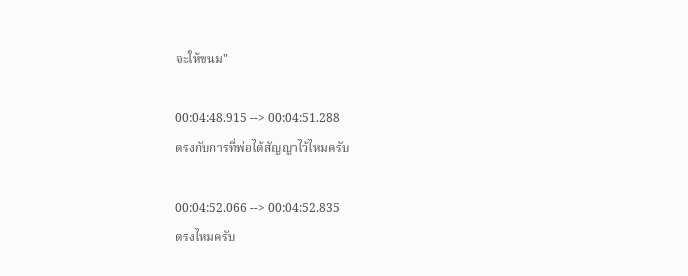จะให้ขนม"

00:04:48.915 --> 00:04:51.288
ตรงกับการที่พ่อได้สัญญาไว้ไหมครับ

00:04:52.066 --> 00:04:52.835
ตรงไหมครับ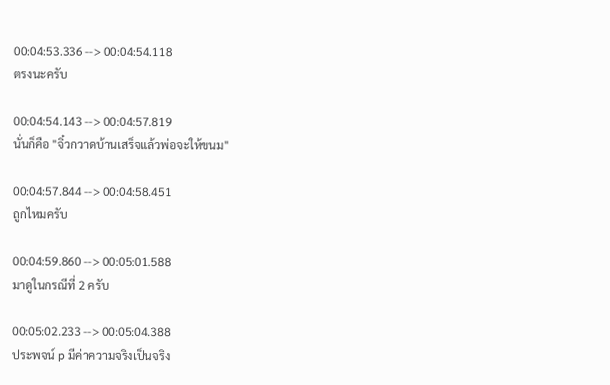00:04:53.336 --> 00:04:54.118
ตรงนะครับ

00:04:54.143 --> 00:04:57.819
นั่นก็คือ "จิ๋วกวาดบ้านเสร็จแล้วพ่อจะให้ขนม"

00:04:57.844 --> 00:04:58.451
ถูกไหมครับ

00:04:59.860 --> 00:05:01.588
มาดูในกรณีที่ 2 ครับ

00:05:02.233 --> 00:05:04.388
ประพจน์ p มีค่าความจริงเป็นจริง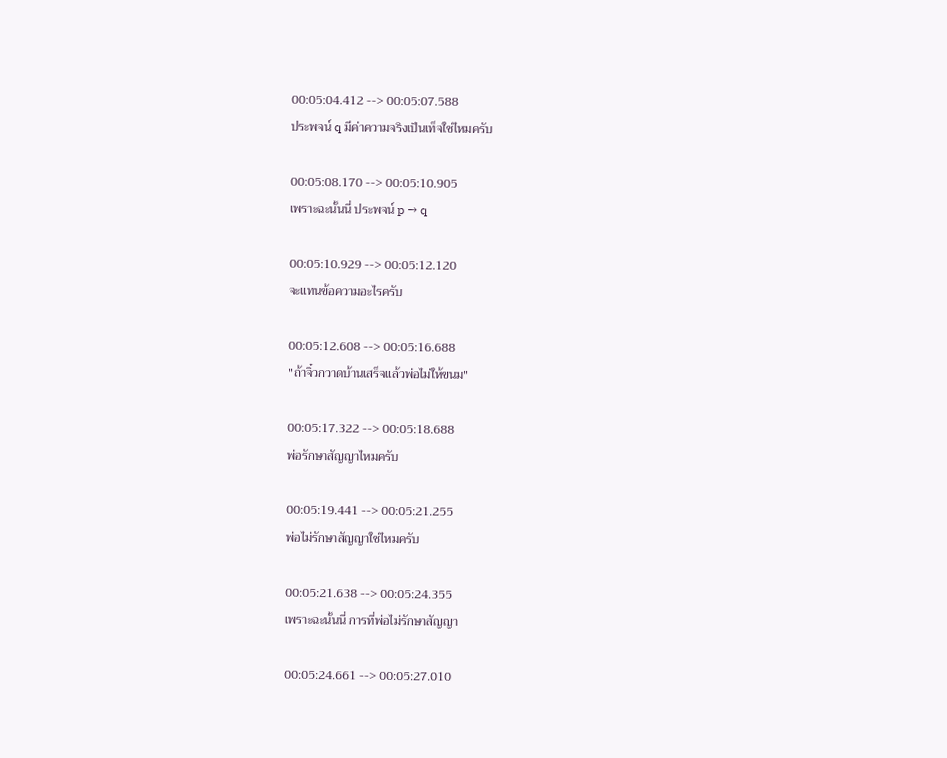00:05:04.412 --> 00:05:07.588
ประพจน์ q มีค่าความจริงเป็นเท็จใช่ไหมครับ

00:05:08.170 --> 00:05:10.905
เพราะฉะนั้นนี่ ประพจน์ p → q

00:05:10.929 --> 00:05:12.120
จะแทนข้อความอะไรครับ

00:05:12.608 --> 00:05:16.688
"ถ้าจิ๋วกวาดบ้านเสร็จแล้วพ่อไม่ให้ขนม"

00:05:17.322 --> 00:05:18.688
พ่อรักษาสัญญาไหมครับ

00:05:19.441 --> 00:05:21.255
พ่อไม่รักษาสัญญาใช่ไหมครับ

00:05:21.638 --> 00:05:24.355
เพราะฉะนั้นนี่ การที่พ่อไม่รักษาสัญญา

00:05:24.661 --> 00:05:27.010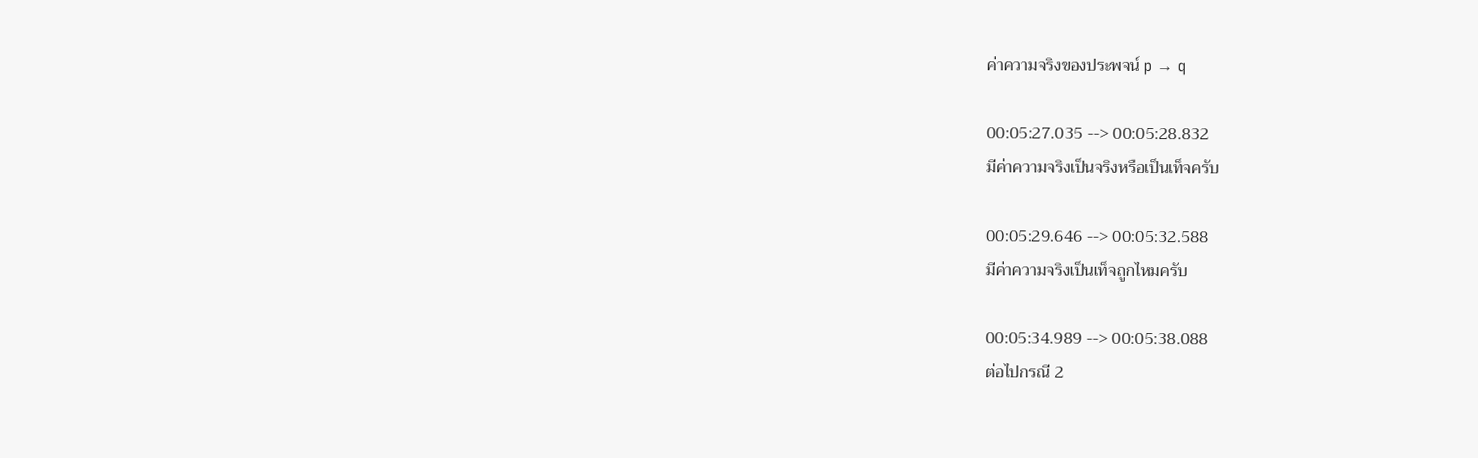ค่าความจริงของประพจน์ p → q

00:05:27.035 --> 00:05:28.832
มีค่าความจริงเป็นจริงหรือเป็นเท็จครับ

00:05:29.646 --> 00:05:32.588
มีค่าความจริงเป็นเท็จถูกไหมครับ

00:05:34.989 --> 00:05:38.088
ต่อไปกรณี 2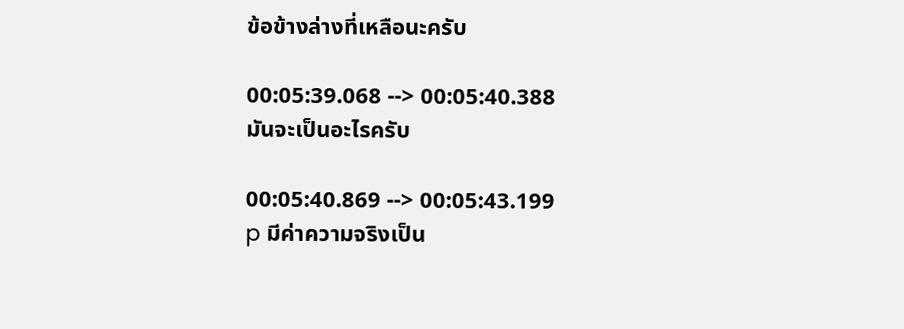ข้อข้างล่างที่เหลือนะครับ

00:05:39.068 --> 00:05:40.388
มันจะเป็นอะไรครับ

00:05:40.869 --> 00:05:43.199
p มีค่าความจริงเป็น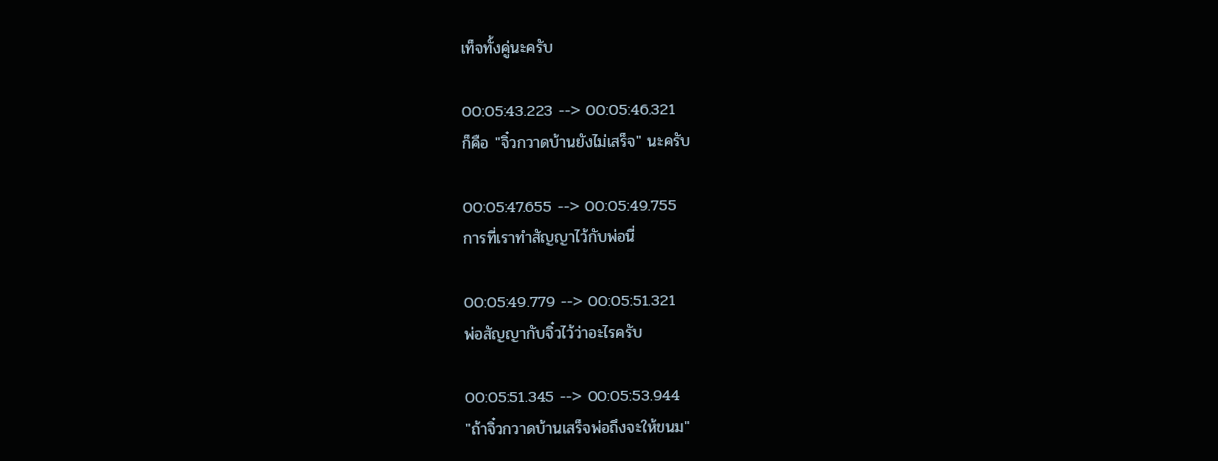เท็จทั้งคู่นะครับ

00:05:43.223 --> 00:05:46.321
ก็คือ "จิ๋วกวาดบ้านยังไม่เสร็จ" นะครับ

00:05:47.655 --> 00:05:49.755
การที่เราทำสัญญาไว้กับพ่อนี่

00:05:49.779 --> 00:05:51.321
พ่อสัญญากับจิ๋วไว้ว่าอะไรครับ

00:05:51.345 --> 00:05:53.944
"ถ้าจิ๋วกวาดบ้านเสร็จพ่อถึงจะให้ขนม"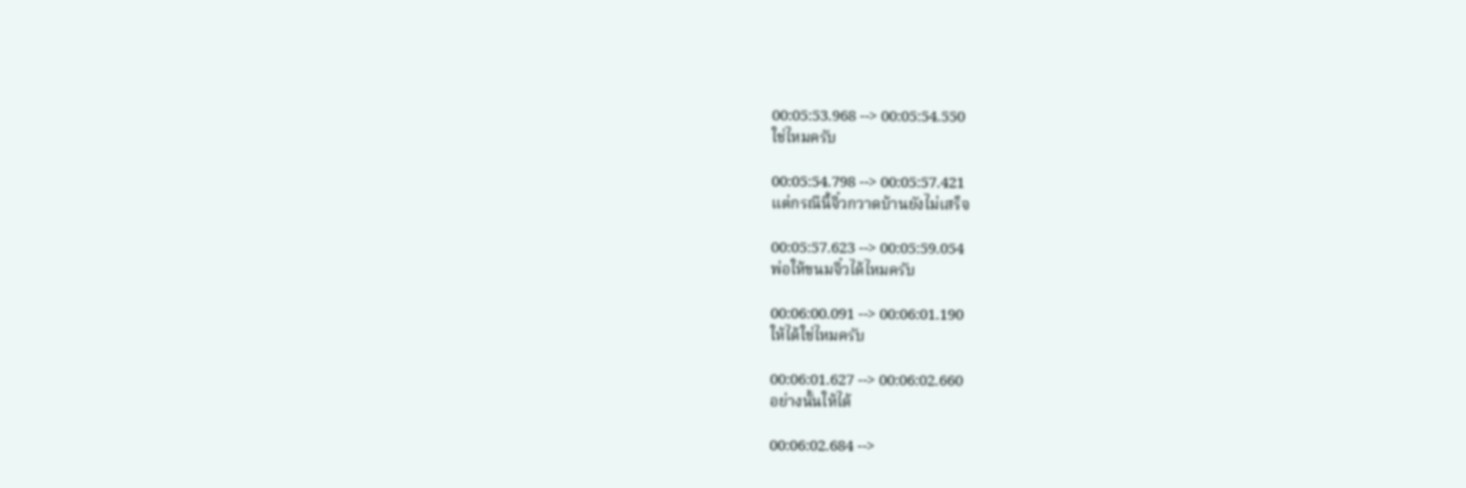00:05:53.968 --> 00:05:54.550
ใช่ไหมครับ

00:05:54.798 --> 00:05:57.421
แต่กรณีนี้จิ๋วกวาดบ้านยังไม่เสร็จ

00:05:57.623 --> 00:05:59.054
พ่อให้ขนมจิ๋วได้ไหมครับ

00:06:00.091 --> 00:06:01.190
ให้ได้ใช่ไหมครับ

00:06:01.627 --> 00:06:02.660
อย่างนั้นให้ได้

00:06:02.684 -->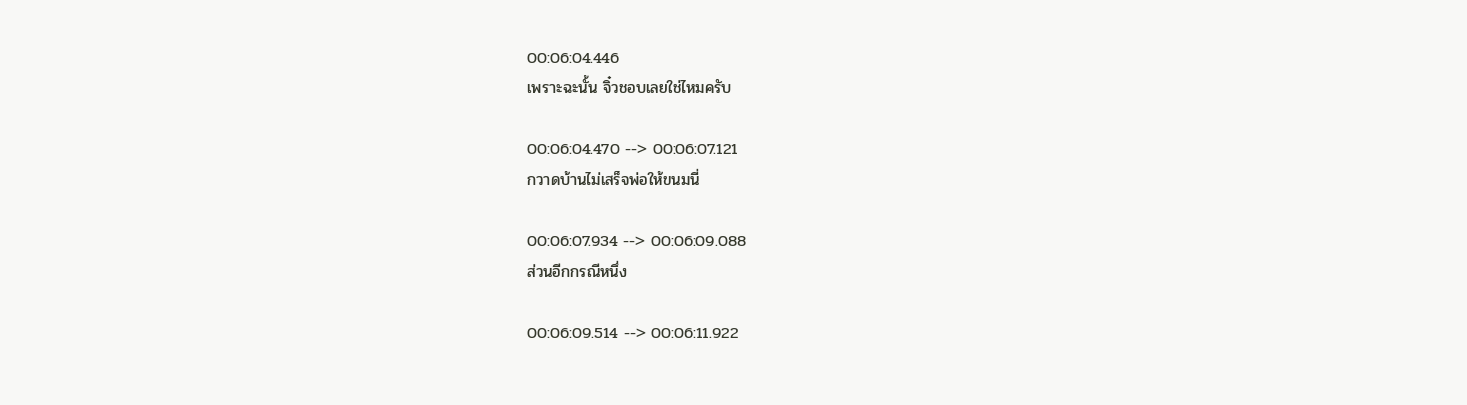00:06:04.446
เพราะฉะนั้น จิ๋วชอบเลยใช่ไหมครับ

00:06:04.470 --> 00:06:07.121
กวาดบ้านไม่เสร็จพ่อให้ขนมนี่

00:06:07.934 --> 00:06:09.088
ส่วนอีกกรณีหนึ่ง

00:06:09.514 --> 00:06:11.922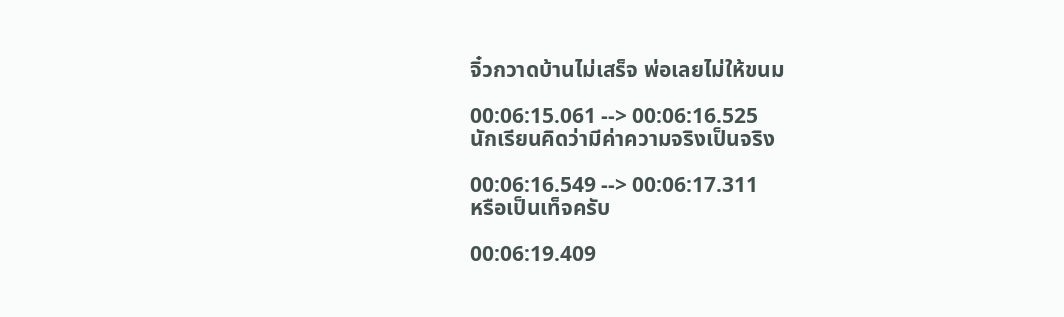จิ๋วกวาดบ้านไม่เสร็จ พ่อเลยไม่ให้ขนม

00:06:15.061 --> 00:06:16.525
นักเรียนคิดว่ามีค่าความจริงเป็นจริง

00:06:16.549 --> 00:06:17.311
หรือเป็นเท็จครับ

00:06:19.409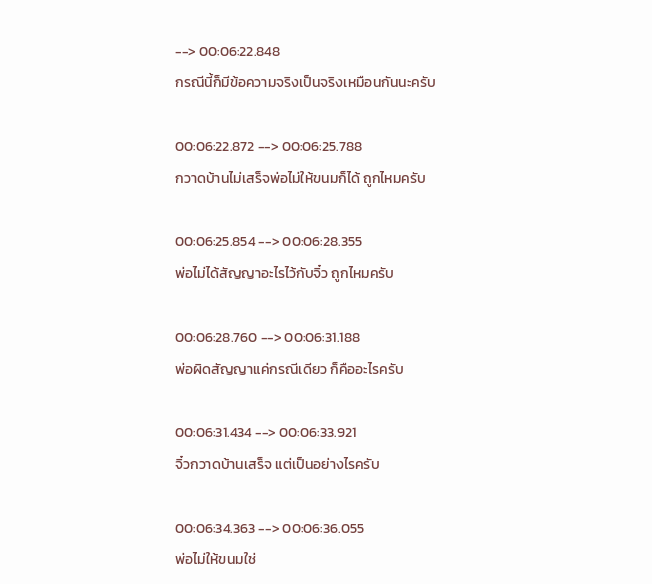--> 00:06:22.848
กรณีนี้ก็มีข้อความจริงเป็นจริงเหมือนกันนะครับ

00:06:22.872 --> 00:06:25.788
กวาดบ้านไม่เสร็จพ่อไม่ให้ขนมก็ได้ ถูกไหมครับ

00:06:25.854 --> 00:06:28.355
พ่อไม่ได้สัญญาอะไรไว้กับจิ๋ว ถูกไหมครับ

00:06:28.760 --> 00:06:31.188
พ่อผิดสัญญาแค่กรณีเดียว ก็คืออะไรครับ

00:06:31.434 --> 00:06:33.921
จิ๋วกวาดบ้านเสร็จ แต่เป็นอย่างไรครับ

00:06:34.363 --> 00:06:36.055
พ่อไม่ให้ขนมใช่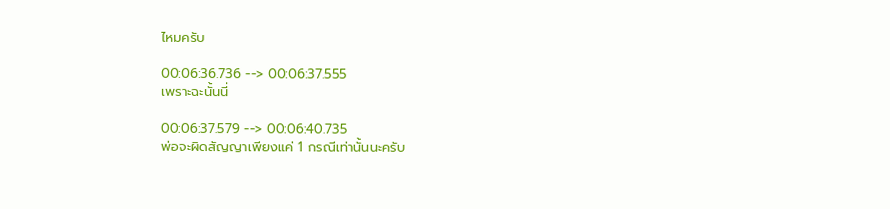ไหมครับ

00:06:36.736 --> 00:06:37.555
เพราะฉะนั้นนี่

00:06:37.579 --> 00:06:40.735
พ่อจะผิดสัญญาเพียงแค่ 1 กรณีเท่านั้นนะครับ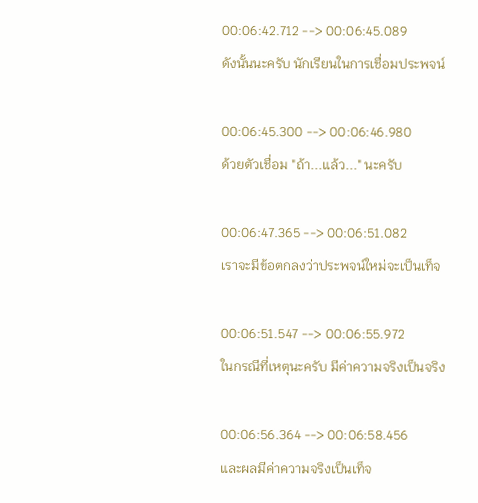00:06:42.712 --> 00:06:45.089
ดังนั้นนะครับ นักเรียนในการเชื่อมประพจน์

00:06:45.300 --> 00:06:46.980
ด้วยตัวเชื่อม "ถ้า...แล้ว..." นะครับ

00:06:47.365 --> 00:06:51.082
เราจะมีข้อตกลงว่าประพจน์ใหม่จะเป็นเท็จ

00:06:51.547 --> 00:06:55.972
ในกรณีที่เหตุนะครับ มีค่าความจริงเป็นจริง

00:06:56.364 --> 00:06:58.456
และผลมีค่าความจริงเป็นเท็จ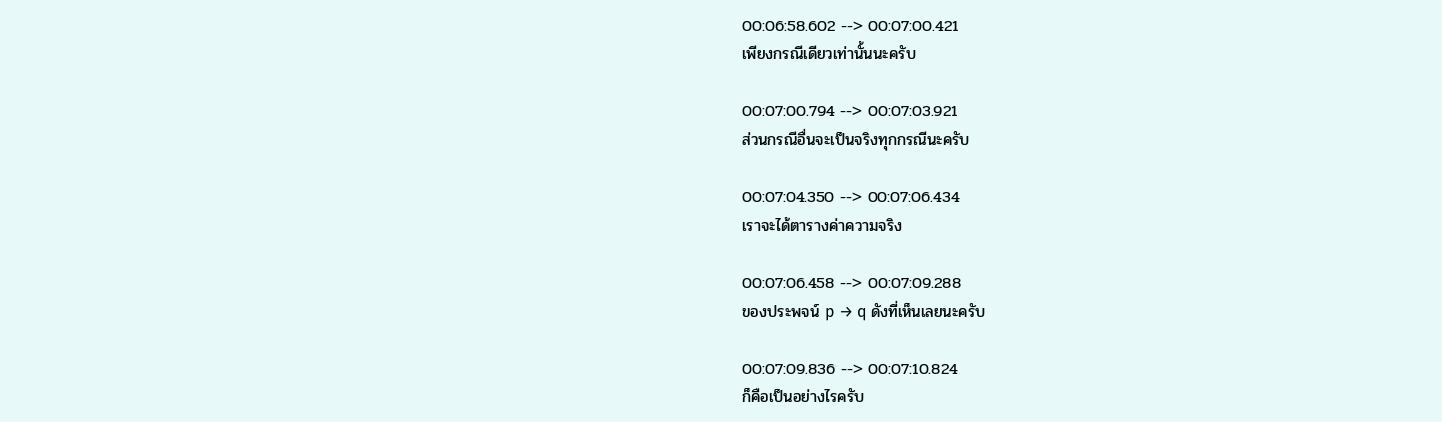00:06:58.602 --> 00:07:00.421
เพียงกรณีเดียวเท่านั้นนะครับ

00:07:00.794 --> 00:07:03.921
ส่วนกรณีอื่นจะเป็นจริงทุกกรณีนะครับ

00:07:04.350 --> 00:07:06.434
เราจะได้ตารางค่าความจริง

00:07:06.458 --> 00:07:09.288
ของประพจน์ p → q ดังที่เห็นเลยนะครับ

00:07:09.836 --> 00:07:10.824
ก็คือเป็นอย่างไรครับ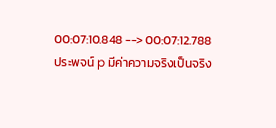00:07:10.848 --> 00:07:12.788
ประพจน์ p มีค่าความจริงเป็นจริง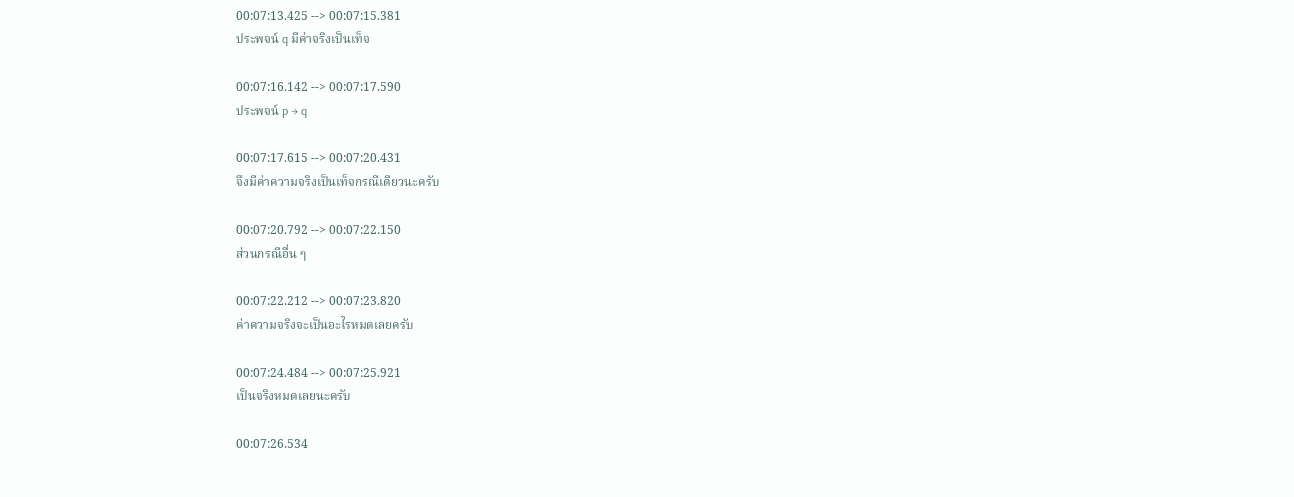00:07:13.425 --> 00:07:15.381
ประพจน์ q มีค่าจริงเป็นเท็จ

00:07:16.142 --> 00:07:17.590
ประพจน์ p → q

00:07:17.615 --> 00:07:20.431
จึงมีค่าความจริงเป็นเท็จกรณีเดียวนะครับ

00:07:20.792 --> 00:07:22.150
ส่วนกรณีอื่น ๆ

00:07:22.212 --> 00:07:23.820
ค่าความจริงจะเป็นอะไรหมดเลยครับ

00:07:24.484 --> 00:07:25.921
เป็นจริงหมดเลยนะครับ

00:07:26.534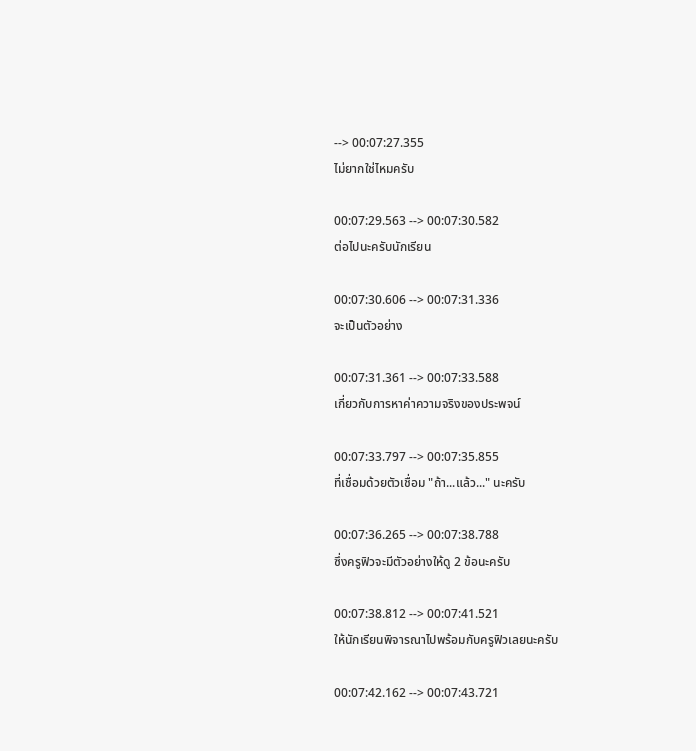--> 00:07:27.355
ไม่ยากใช่ไหมครับ

00:07:29.563 --> 00:07:30.582
ต่อไปนะครับนักเรียน

00:07:30.606 --> 00:07:31.336
จะเป็นตัวอย่าง

00:07:31.361 --> 00:07:33.588
เกี่ยวกับการหาค่าความจริงของประพจน์

00:07:33.797 --> 00:07:35.855
ที่เชื่อมด้วยตัวเชื่อม "ถ้า...แล้ว..." นะครับ

00:07:36.265 --> 00:07:38.788
ซึ่งครูฟิวจะมีตัวอย่างให้ดู 2 ข้อนะครับ

00:07:38.812 --> 00:07:41.521
ให้นักเรียนพิจารณาไปพร้อมกับครูฟิวเลยนะครับ

00:07:42.162 --> 00:07:43.721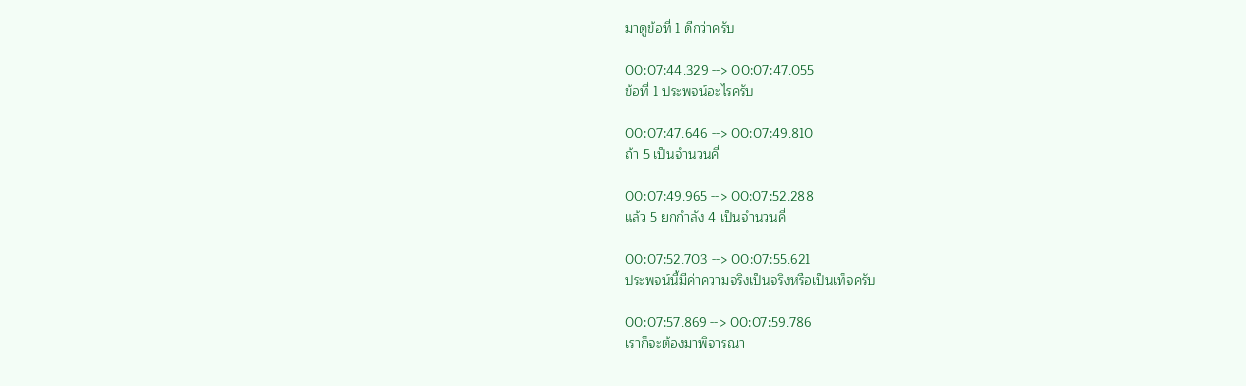มาดูข้อที่ 1 ดีกว่าครับ

00:07:44.329 --> 00:07:47.055
ข้อที่ 1 ประพจน์อะไรครับ

00:07:47.646 --> 00:07:49.810
ถ้า 5 เป็นจำนวนคี่

00:07:49.965 --> 00:07:52.288
แล้ว 5 ยกกำลัง 4 เป็นจำนวนคี่

00:07:52.703 --> 00:07:55.621
ประพจน์นี้มีค่าความจริงเป็นจริงหรือเป็นเท็จครับ

00:07:57.869 --> 00:07:59.786
เราก็จะต้องมาพิจารณา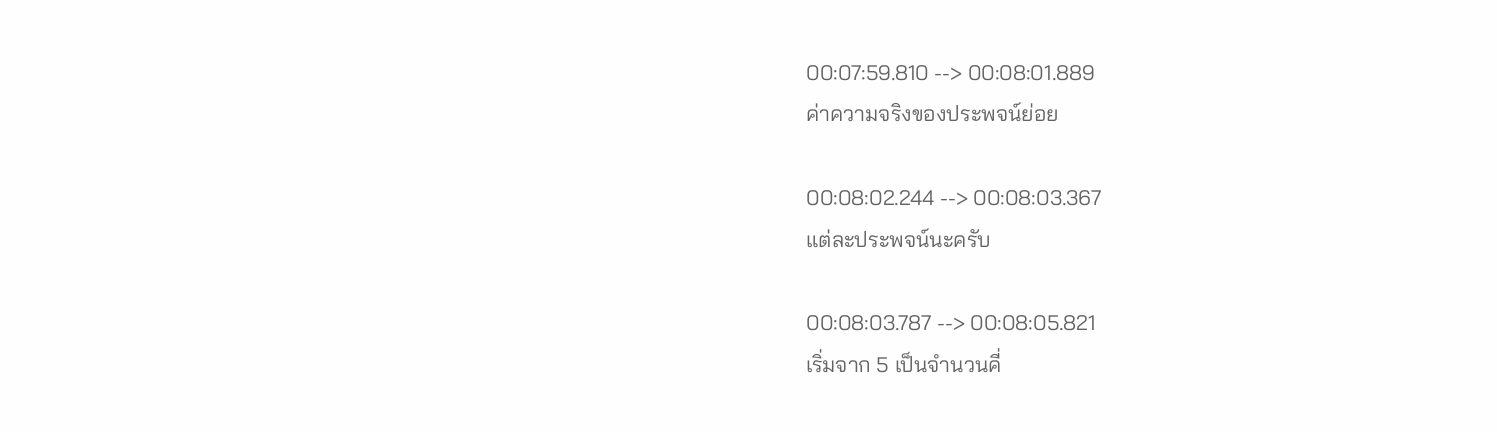00:07:59.810 --> 00:08:01.889
ค่าความจริงของประพจน์ย่อย

00:08:02.244 --> 00:08:03.367
แต่ละประพจน์นะครับ

00:08:03.787 --> 00:08:05.821
เริ่มจาก 5 เป็นจำนวนคี่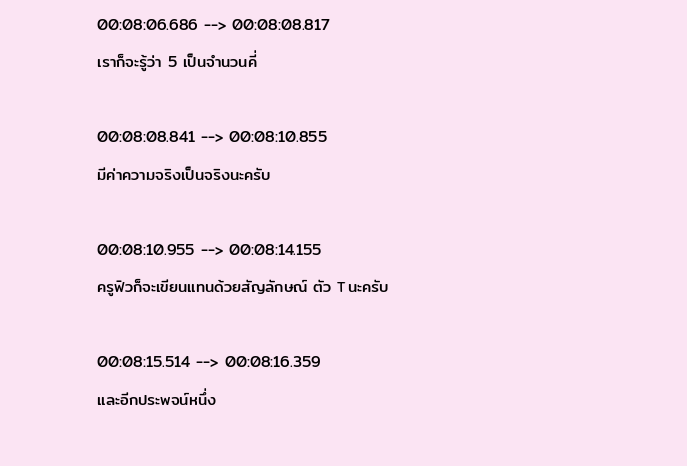00:08:06.686 --> 00:08:08.817
เราก็จะรู้ว่า 5 เป็นจำนวนคี่

00:08:08.841 --> 00:08:10.855
มีค่าความจริงเป็นจริงนะครับ

00:08:10.955 --> 00:08:14.155
ครูฟิวก็จะเขียนแทนด้วยสัญลักษณ์ ตัว T นะครับ

00:08:15.514 --> 00:08:16.359
และอีกประพจน์หนึ่ง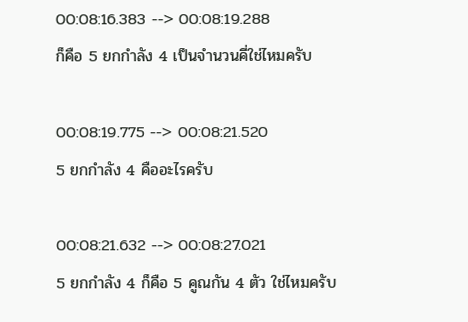00:08:16.383 --> 00:08:19.288
ก็คือ 5 ยกกำลัง 4 เป็นจำนวนคี่ใช่ไหมครับ

00:08:19.775 --> 00:08:21.520
5 ยกกำลัง 4 คืออะไรครับ

00:08:21.632 --> 00:08:27.021
5 ยกกำลัง 4 ก็คือ 5 คูณกัน 4 ตัว ใช่ไหมครับ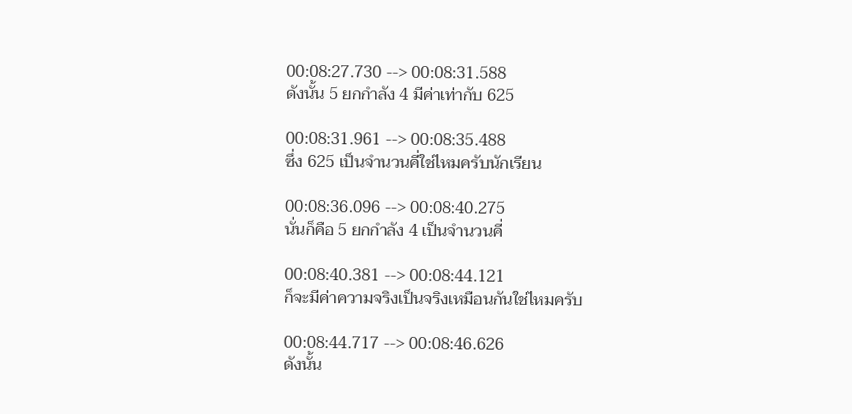00:08:27.730 --> 00:08:31.588
ดังนั้น 5 ยกกำลัง 4 มีค่าเท่ากับ 625

00:08:31.961 --> 00:08:35.488
ซึ่ง 625 เป็นจำนวนคี่ใช่ไหมครับนักเรียน

00:08:36.096 --> 00:08:40.275
นั่นก็คือ 5 ยกกำลัง 4 เป็นจำนวนคี่

00:08:40.381 --> 00:08:44.121
ก็จะมีค่าความจริงเป็นจริงเหมือนกันใช่ไหมครับ

00:08:44.717 --> 00:08:46.626
ดังนั้น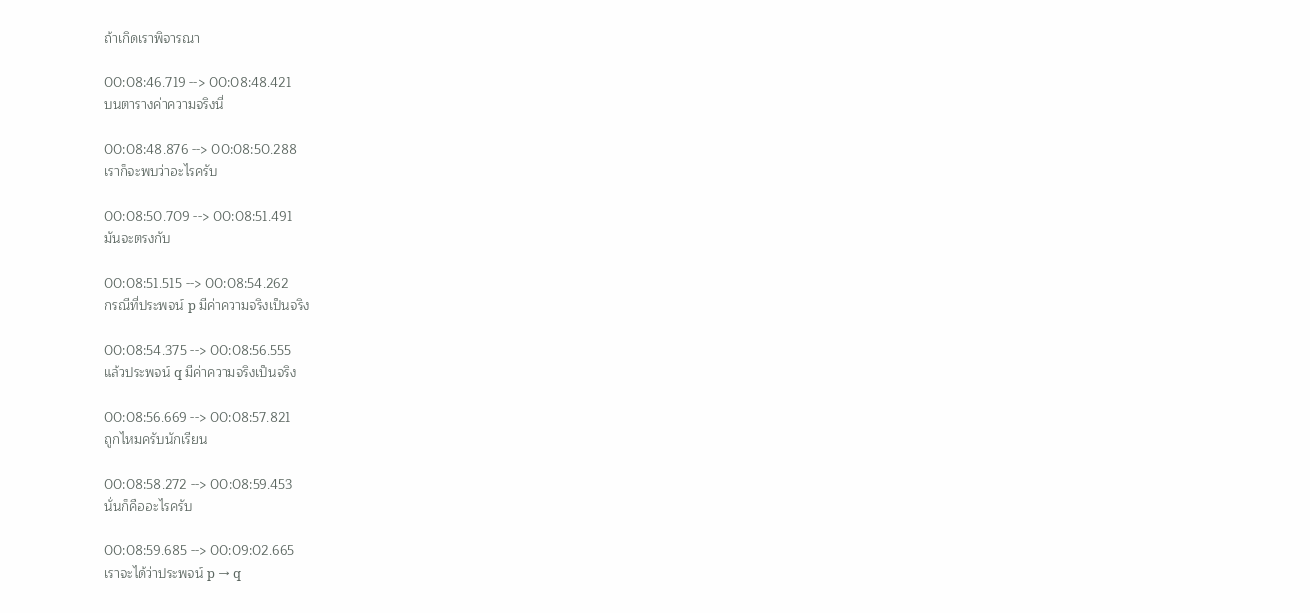ถ้าเกิดเราพิจารณา

00:08:46.719 --> 00:08:48.421
บนตารางค่าความจริงนี่

00:08:48.876 --> 00:08:50.288
เราก็จะพบว่าอะไรครับ

00:08:50.709 --> 00:08:51.491
มันจะตรงกับ

00:08:51.515 --> 00:08:54.262
กรณีที่ประพจน์ p มีค่าความจริงเป็นจริง

00:08:54.375 --> 00:08:56.555
แล้วประพจน์ q มีค่าความจริงเป็นจริง

00:08:56.669 --> 00:08:57.821
ถูกไหมครับนักเรียน

00:08:58.272 --> 00:08:59.453
นั่นก็คืออะไรครับ

00:08:59.685 --> 00:09:02.665
เราจะได้ว่าประพจน์ p → q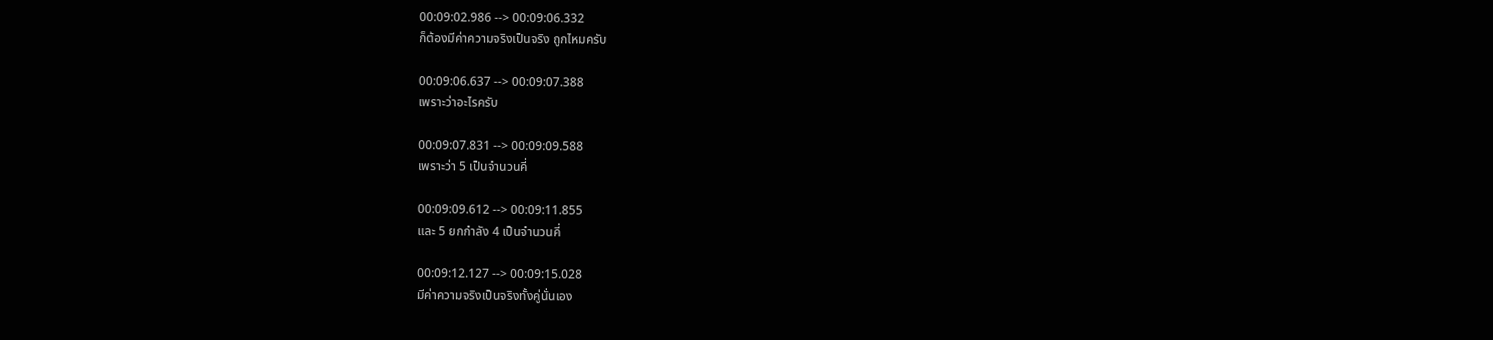00:09:02.986 --> 00:09:06.332
ก็ต้องมีค่าความจริงเป็นจริง ถูกไหมครับ

00:09:06.637 --> 00:09:07.388
เพราะว่าอะไรครับ

00:09:07.831 --> 00:09:09.588
เพราะว่า 5 เป็นจำนวนคี่

00:09:09.612 --> 00:09:11.855
และ 5 ยกกำลัง 4 เป็นจำนวนคี่

00:09:12.127 --> 00:09:15.028
มีค่าความจริงเป็นจริงทั้งคู่นั่นเอง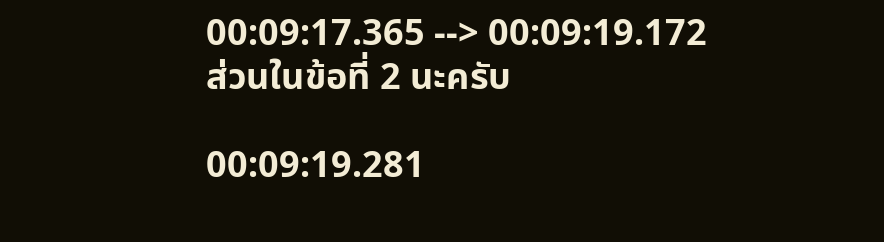00:09:17.365 --> 00:09:19.172
ส่วนในข้อที่ 2 นะครับ

00:09:19.281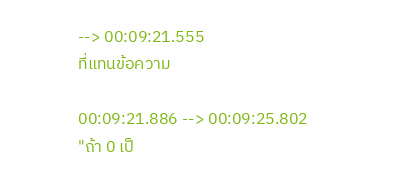--> 00:09:21.555
ที่แทนข้อความ

00:09:21.886 --> 00:09:25.802
"ถ้า 0 เป็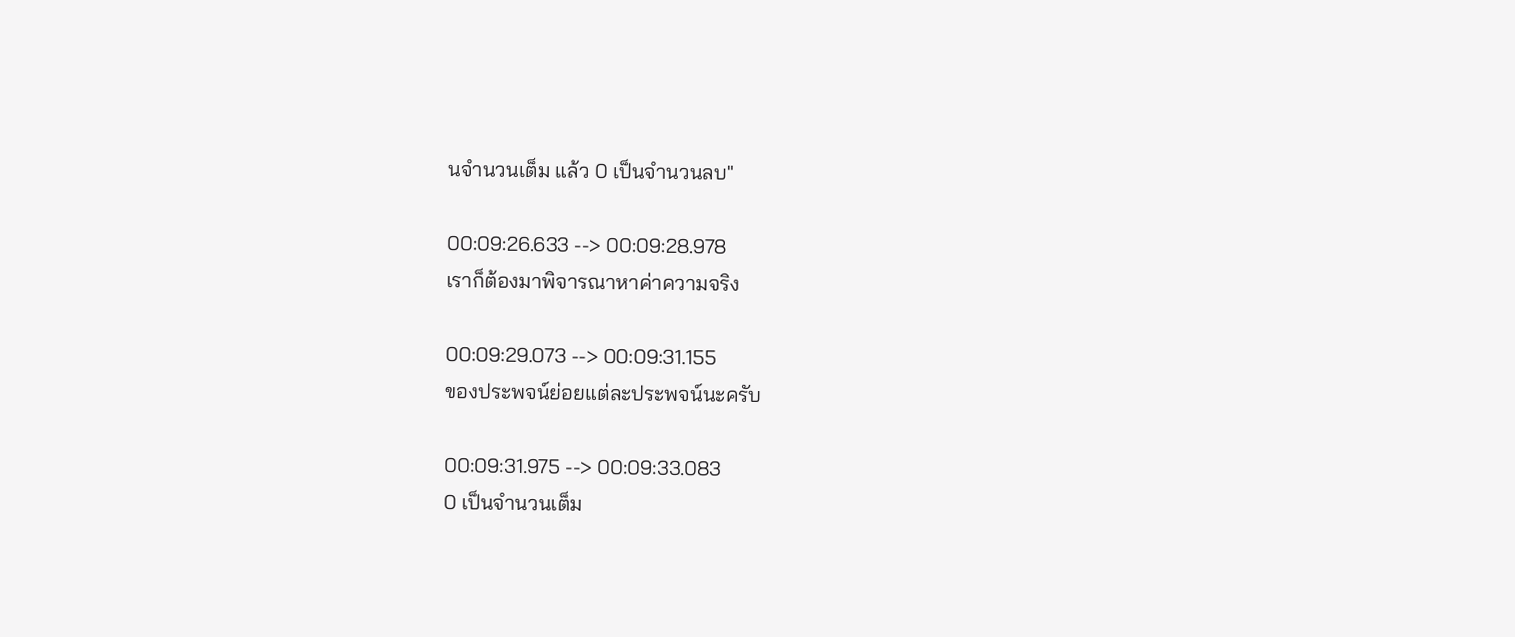นจำนวนเต็ม แล้ว 0 เป็นจำนวนลบ"

00:09:26.633 --> 00:09:28.978
เราก็ต้องมาพิจารณาหาค่าความจริง

00:09:29.073 --> 00:09:31.155
ของประพจน์ย่อยแต่ละประพจน์นะครับ

00:09:31.975 --> 00:09:33.083
0 เป็นจำนวนเต็ม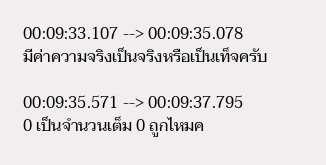00:09:33.107 --> 00:09:35.078
มีค่าความจริงเป็นจริงหรือเป็นเท็จครับ

00:09:35.571 --> 00:09:37.795
0 เป็นจำนวนเต็ม 0 ถูกไหมค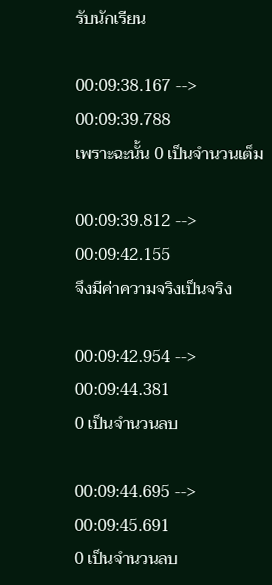รับนักเรียน

00:09:38.167 --> 00:09:39.788
เพราะฉะนั้น 0 เป็นจำนวนเต็ม

00:09:39.812 --> 00:09:42.155
จึงมีค่าความจริงเป็นจริง

00:09:42.954 --> 00:09:44.381
0 เป็นจำนวนลบ

00:09:44.695 --> 00:09:45.691
0 เป็นจำนวนลบ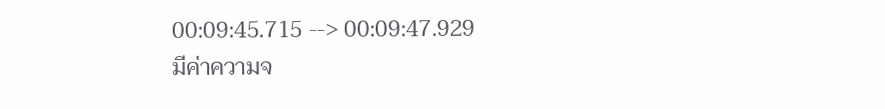00:09:45.715 --> 00:09:47.929
มีค่าความจ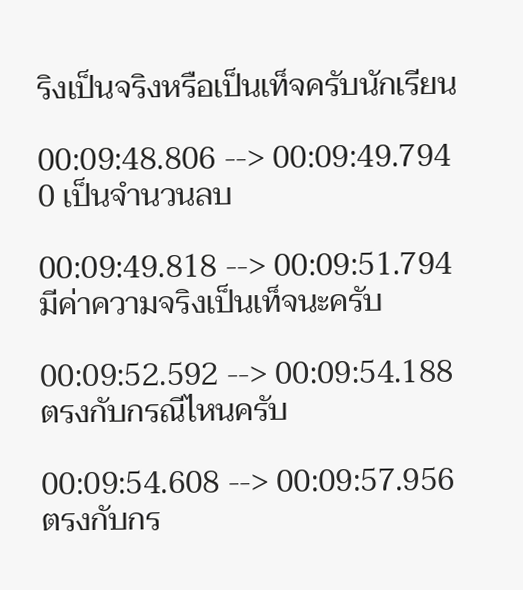ริงเป็นจริงหรือเป็นเท็จครับนักเรียน

00:09:48.806 --> 00:09:49.794
0 เป็นจำนวนลบ

00:09:49.818 --> 00:09:51.794
มีค่าความจริงเป็นเท็จนะครับ

00:09:52.592 --> 00:09:54.188
ตรงกับกรณีไหนครับ

00:09:54.608 --> 00:09:57.956
ตรงกับกร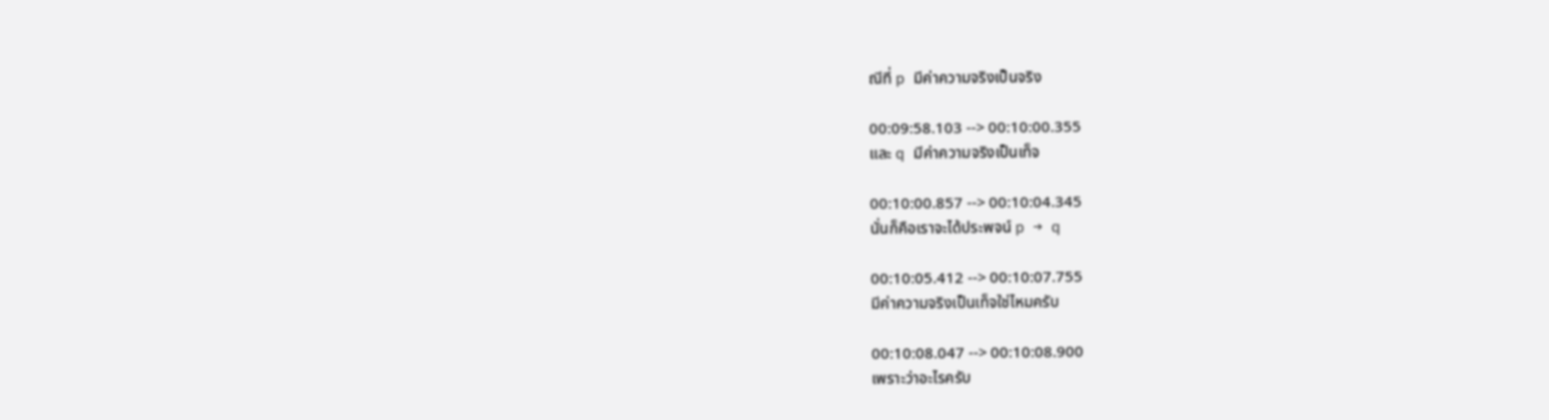ณีที่ p มีค่าความจริงเป็นจริง

00:09:58.103 --> 00:10:00.355
และ q มีค่าความจริงเป็นเท็จ

00:10:00.857 --> 00:10:04.345
นั่นก็คือเราจะได้ประพจน์ p → q

00:10:05.412 --> 00:10:07.755
มีค่าความจริงเป็นเท็จใช่ไหมครับ

00:10:08.047 --> 00:10:08.900
เพราะว่าอะไรครับ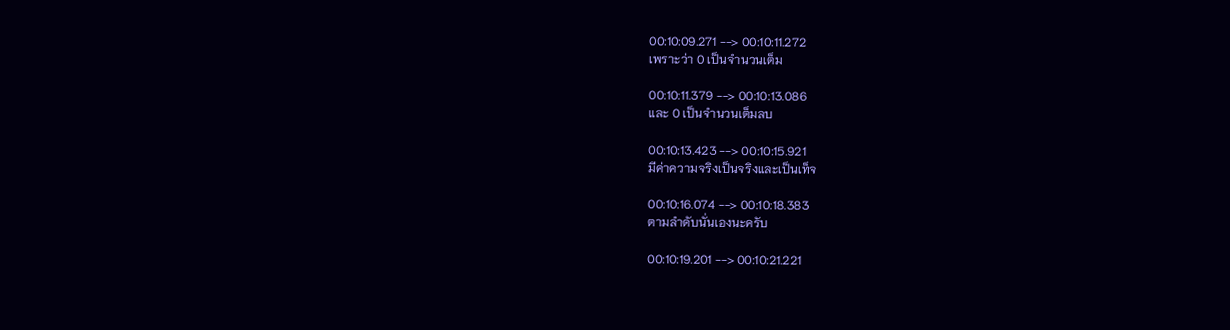00:10:09.271 --> 00:10:11.272
เพราะว่า 0 เป็นจำนวนเต็ม

00:10:11.379 --> 00:10:13.086
และ 0 เป็นจำนวนเต็มลบ

00:10:13.423 --> 00:10:15.921
มีค่าความจริงเป็นจริงและเป็นเท็จ

00:10:16.074 --> 00:10:18.383
ตามลำดับนั่นเองนะครับ

00:10:19.201 --> 00:10:21.221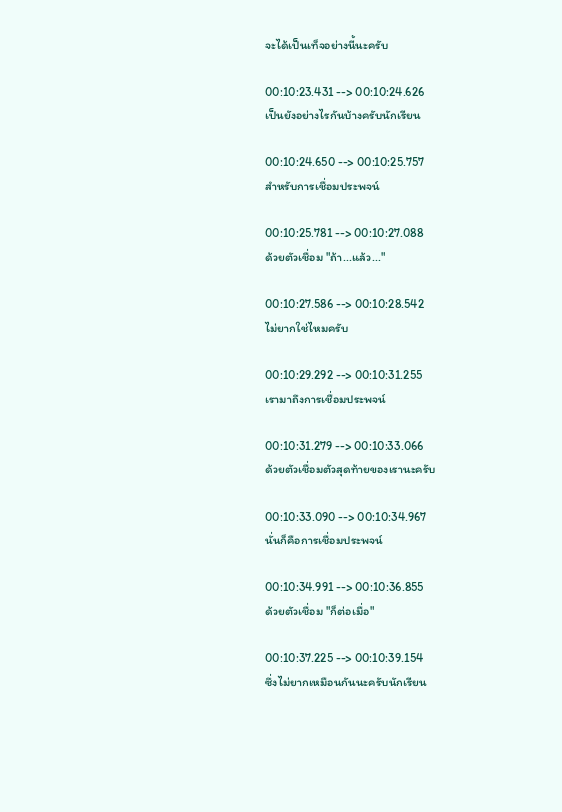จะได้เป็นเท็จอย่างนี้นะครับ

00:10:23.431 --> 00:10:24.626
เป็นยังอย่างไรกันบ้างครับนักเรียน

00:10:24.650 --> 00:10:25.757
สำหรับการเชื่อมประพจน์

00:10:25.781 --> 00:10:27.088
ด้วยตัวเชื่อม "ถ้า...แล้ว..."

00:10:27.586 --> 00:10:28.542
ไม่ยากใช่ไหมครับ

00:10:29.292 --> 00:10:31.255
เรามาถึงการเชื่อมประพจน์

00:10:31.279 --> 00:10:33.066
ด้วยตัวเชื่อมตัวสุดท้ายของเรานะครับ

00:10:33.090 --> 00:10:34.967
นั่นก็คือการเชื่อมประพจน์

00:10:34.991 --> 00:10:36.855
ด้วยตัวเชื่อม "ก็ต่อเมื่อ"

00:10:37.225 --> 00:10:39.154
ซึ่งไม่ยากเหมือนกันนะครับนักเรียน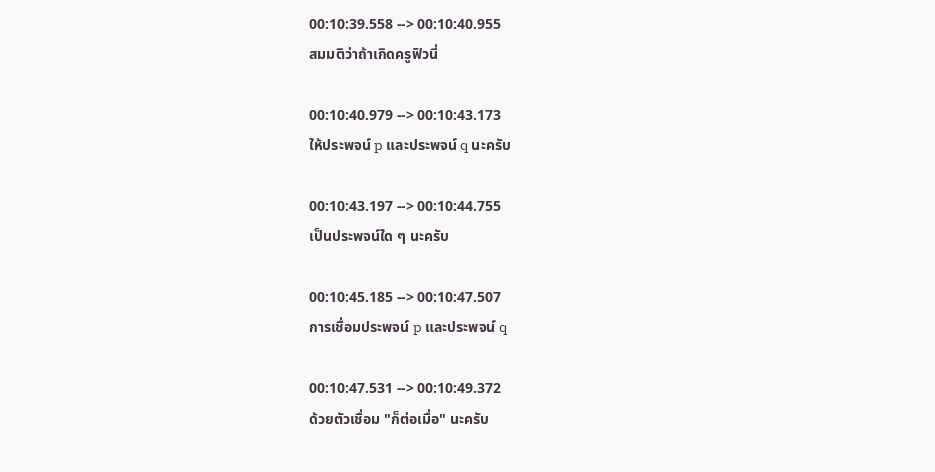00:10:39.558 --> 00:10:40.955
สมมติว่าถ้าเกิดครูฟิวนี่

00:10:40.979 --> 00:10:43.173
ให้ประพจน์ p และประพจน์ q นะครับ

00:10:43.197 --> 00:10:44.755
เป็นประพจน์ใด ๆ นะครับ

00:10:45.185 --> 00:10:47.507
การเชื่อมประพจน์ p และประพจน์ q

00:10:47.531 --> 00:10:49.372
ด้วยตัวเชื่อม "ก็ต่อเมื่อ" นะครับ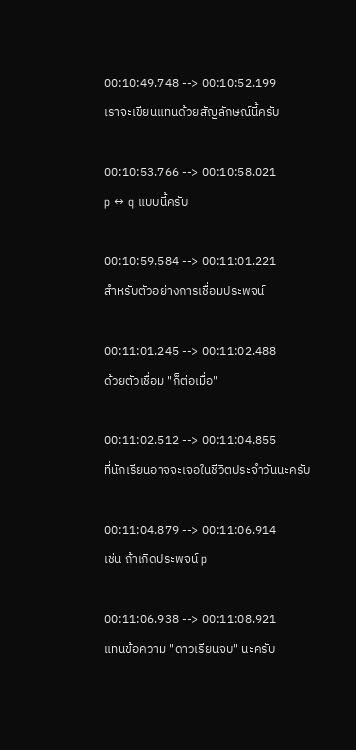00:10:49.748 --> 00:10:52.199
เราจะเขียนแทนด้วยสัญลักษณ์นี้ครับ

00:10:53.766 --> 00:10:58.021
p ↔ q แบบนี้ครับ

00:10:59.584 --> 00:11:01.221
สำหรับตัวอย่างการเชื่อมประพจน์

00:11:01.245 --> 00:11:02.488
ด้วยตัวเชื่อม "ก็ต่อเมื่อ"

00:11:02.512 --> 00:11:04.855
ที่นักเรียนอาจจะเจอในชีวิตประจำวันนะครับ

00:11:04.879 --> 00:11:06.914
เช่น ถ้าเกิดประพจน์ p

00:11:06.938 --> 00:11:08.921
แทนข้อความ "ดาวเรียนจบ" นะครับ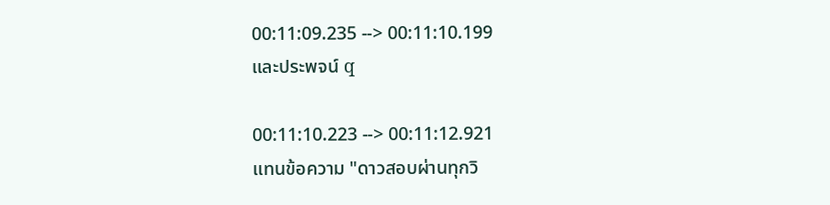00:11:09.235 --> 00:11:10.199
และประพจน์ q

00:11:10.223 --> 00:11:12.921
แทนข้อความ "ดาวสอบผ่านทุกวิ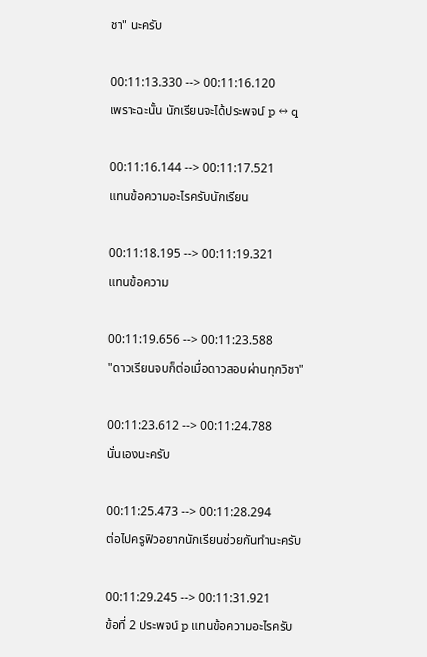ชา" นะครับ

00:11:13.330 --> 00:11:16.120
เพราะฉะนั้น นักเรียนจะได้ประพจน์ p ↔ q

00:11:16.144 --> 00:11:17.521
แทนข้อความอะไรครับนักเรียน

00:11:18.195 --> 00:11:19.321
แทนข้อความ

00:11:19.656 --> 00:11:23.588
"ดาวเรียนจบก็ต่อเมื่อดาวสอบผ่านทุกวิชา"

00:11:23.612 --> 00:11:24.788
นั่นเองนะครับ

00:11:25.473 --> 00:11:28.294
ต่อไปครูฟิวอยากนักเรียนช่วยกันทำนะครับ

00:11:29.245 --> 00:11:31.921
ข้อที่ 2 ประพจน์ p แทนข้อความอะไรครับ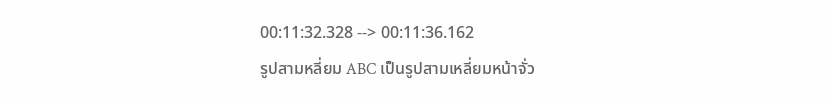00:11:32.328 --> 00:11:36.162
รูปสามหลี่ยม ABC เป็นรูปสามเหลี่ยมหน้าจั่ว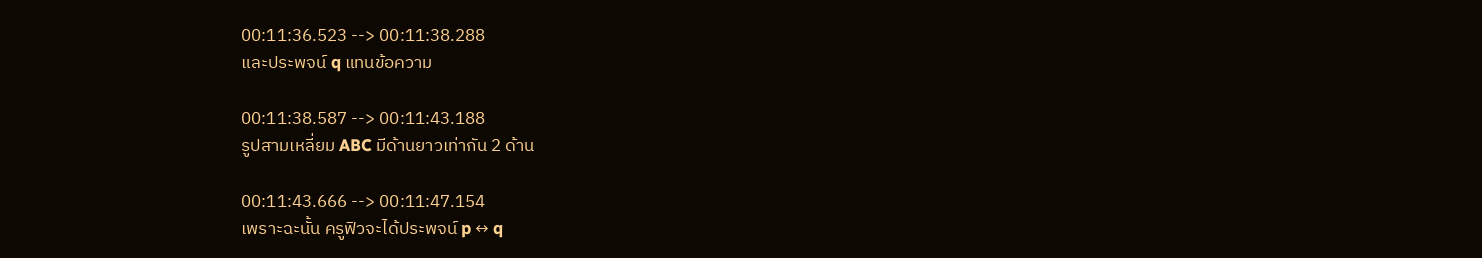00:11:36.523 --> 00:11:38.288
และประพจน์ q แทนข้อความ

00:11:38.587 --> 00:11:43.188
รูปสามเหลี่ยม ABC มีด้านยาวเท่ากัน 2 ด้าน

00:11:43.666 --> 00:11:47.154
เพราะฉะนั้น ครูฟิวจะได้ประพจน์ p ↔ q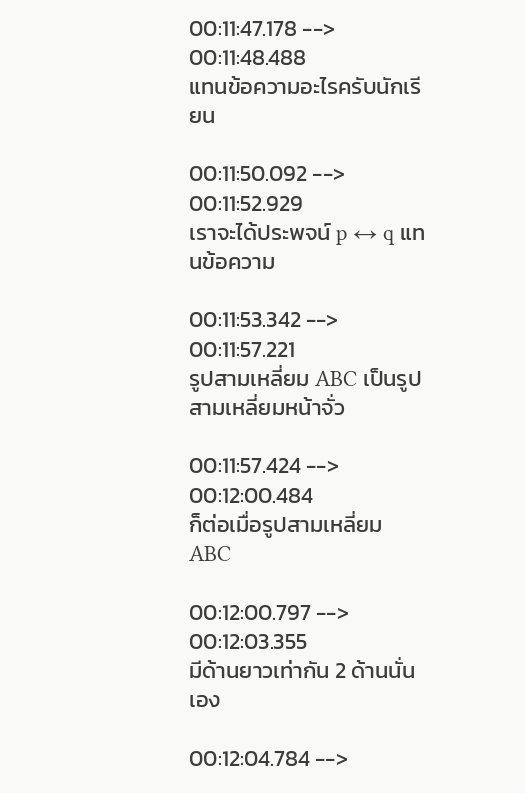00:11:47.178 --> 00:11:48.488
แทนข้อความอะไรครับนักเรียน

00:11:50.092 --> 00:11:52.929
เราจะได้ประพจน์ p ↔ q แทนข้อความ

00:11:53.342 --> 00:11:57.221
รูปสามเหลี่ยม ABC เป็นรูปสามเหลี่ยมหน้าจั่ว

00:11:57.424 --> 00:12:00.484
ก็ต่อเมื่อรูปสามเหลี่ยม ABC

00:12:00.797 --> 00:12:03.355
มีด้านยาวเท่ากัน 2 ด้านนั่นเอง

00:12:04.784 -->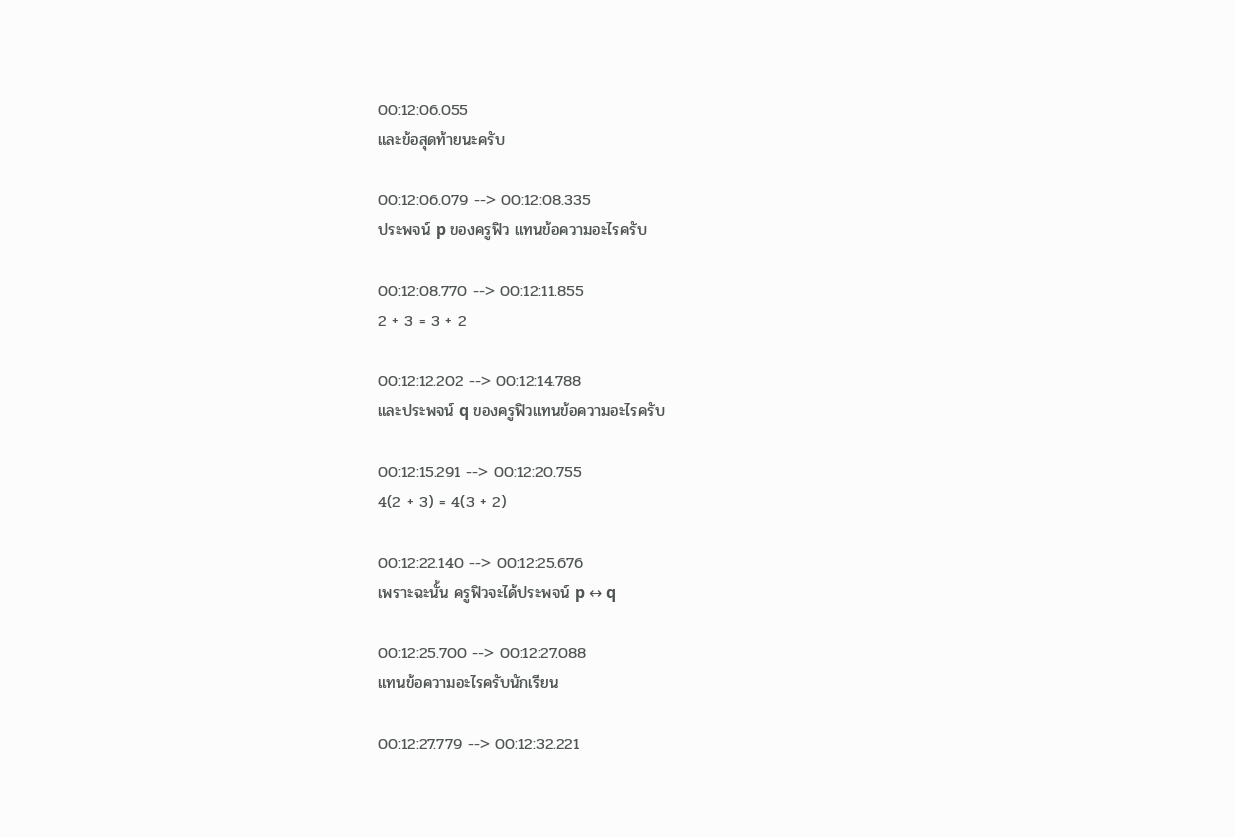00:12:06.055
และข้อสุดท้ายนะครับ

00:12:06.079 --> 00:12:08.335
ประพจน์ p ของครูฟิว แทนข้อความอะไรครับ

00:12:08.770 --> 00:12:11.855
2 + 3 = 3 + 2

00:12:12.202 --> 00:12:14.788
และประพจน์ q ของครูฟิวแทนข้อความอะไรครับ

00:12:15.291 --> 00:12:20.755
4(2 + 3) = 4(3 + 2)

00:12:22.140 --> 00:12:25.676
เพราะฉะนั้น ครูฟิวจะได้ประพจน์ p ↔ q

00:12:25.700 --> 00:12:27.088
แทนข้อความอะไรครับนักเรียน

00:12:27.779 --> 00:12:32.221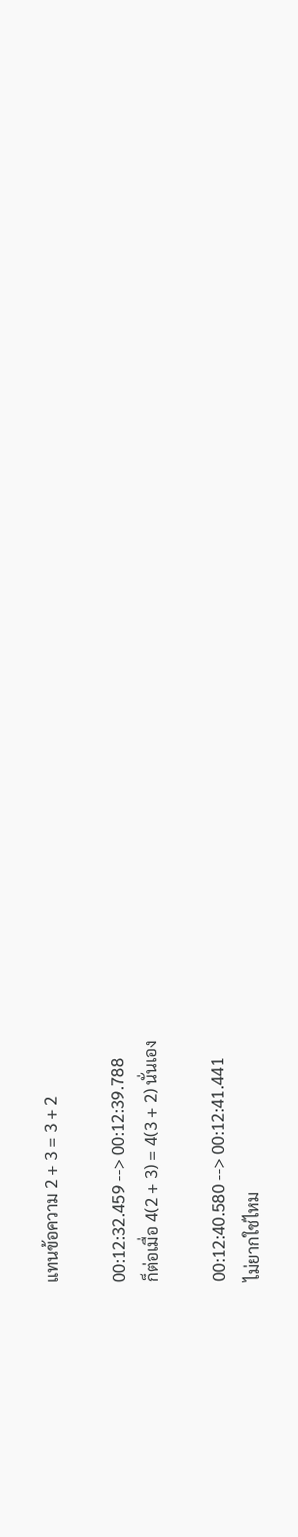แทนข้อความ 2 + 3 = 3 + 2

00:12:32.459 --> 00:12:39.788
ก็ต่อเมื่อ 4(2 + 3) = 4(3 + 2) นั่นเอง

00:12:40.580 --> 00:12:41.441
ไม่ยากใช่ไหม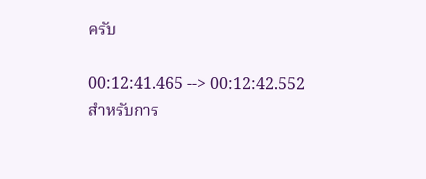ครับ

00:12:41.465 --> 00:12:42.552
สำหรับการ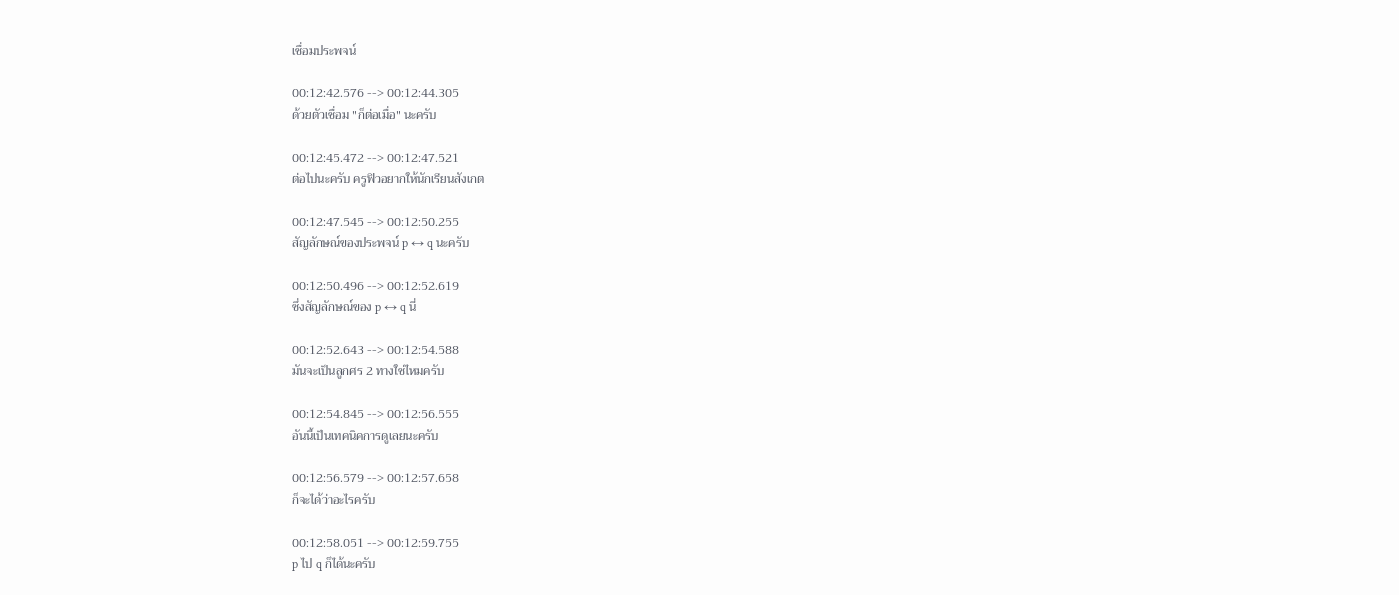เชื่อมประพจน์

00:12:42.576 --> 00:12:44.305
ด้วยตัวเชื่อม "ก็ต่อเมื่อ" นะครับ

00:12:45.472 --> 00:12:47.521
ต่อไปนะครับ ครูฟิวอยากให้นักเรียนสังเกต

00:12:47.545 --> 00:12:50.255
สัญลักษณ์ของประพจน์ p ↔ q นะครับ

00:12:50.496 --> 00:12:52.619
ซึ่งสัญลักษณ์ของ p ↔ q นี่

00:12:52.643 --> 00:12:54.588
มันจะเป็นลูกศร 2 ทางใช่ไหมครับ

00:12:54.845 --> 00:12:56.555
อันนี้เป็นเทคนิคการดูเลยนะครับ

00:12:56.579 --> 00:12:57.658
ก็จะได้ว่าอะไรครับ

00:12:58.051 --> 00:12:59.755
p ไป q ก็ได้นะครับ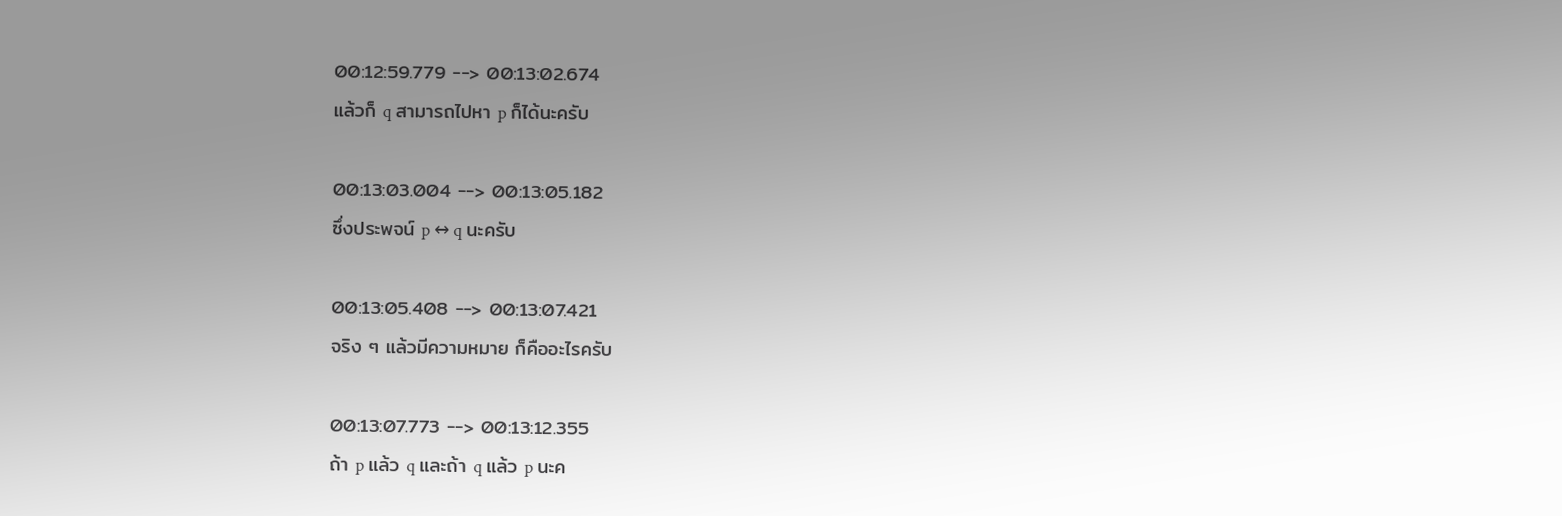00:12:59.779 --> 00:13:02.674
แล้วก็ q สามารถไปหา p ก็ได้นะครับ

00:13:03.004 --> 00:13:05.182
ซึ่งประพจน์ p ↔ q นะครับ

00:13:05.408 --> 00:13:07.421
จริง ๆ แล้วมีความหมาย ก็คืออะไรครับ

00:13:07.773 --> 00:13:12.355
ถ้า p แล้ว q และถ้า q แล้ว p นะค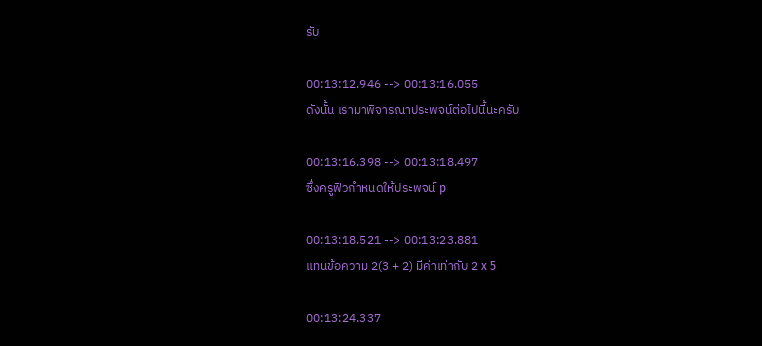รับ

00:13:12.946 --> 00:13:16.055
ดังนั้น เรามาพิจารณาประพจน์ต่อไปนี้นะครับ

00:13:16.398 --> 00:13:18.497
ซึ่งครูฟิวกำหนดให้ประพจน์ p

00:13:18.521 --> 00:13:23.881
แทนข้อความ 2(3 + 2) มีค่าเท่ากับ 2 x 5

00:13:24.337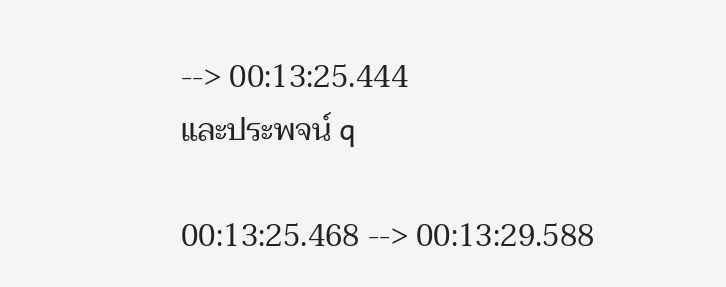--> 00:13:25.444
และประพจน์ q

00:13:25.468 --> 00:13:29.588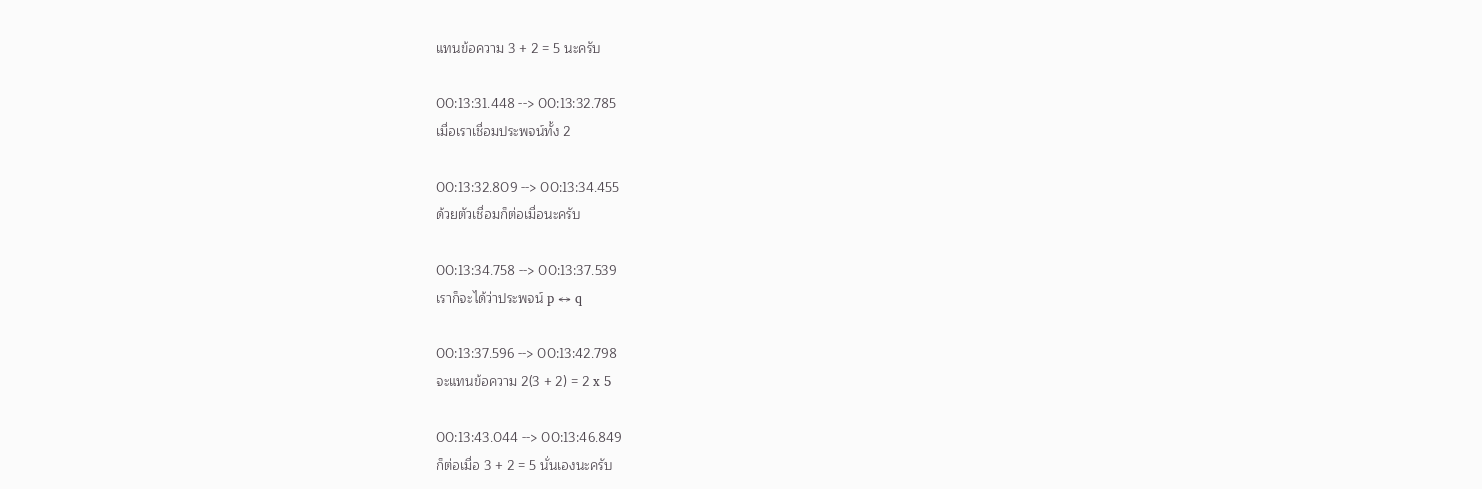แทนข้อความ 3 + 2 = 5 นะครับ

00:13:31.448 --> 00:13:32.785
เมื่อเราเชื่อมประพจน์ทั้ง 2

00:13:32.809 --> 00:13:34.455
ด้วยตัวเชื่อมก็ต่อเมื่อนะครับ

00:13:34.758 --> 00:13:37.539
เราก็จะได้ว่าประพจน์ p ↔ q

00:13:37.596 --> 00:13:42.798
จะแทนข้อความ 2(3 + 2) = 2 x 5

00:13:43.044 --> 00:13:46.849
ก็ต่อเมื่อ 3 + 2 = 5 นั่นเองนะครับ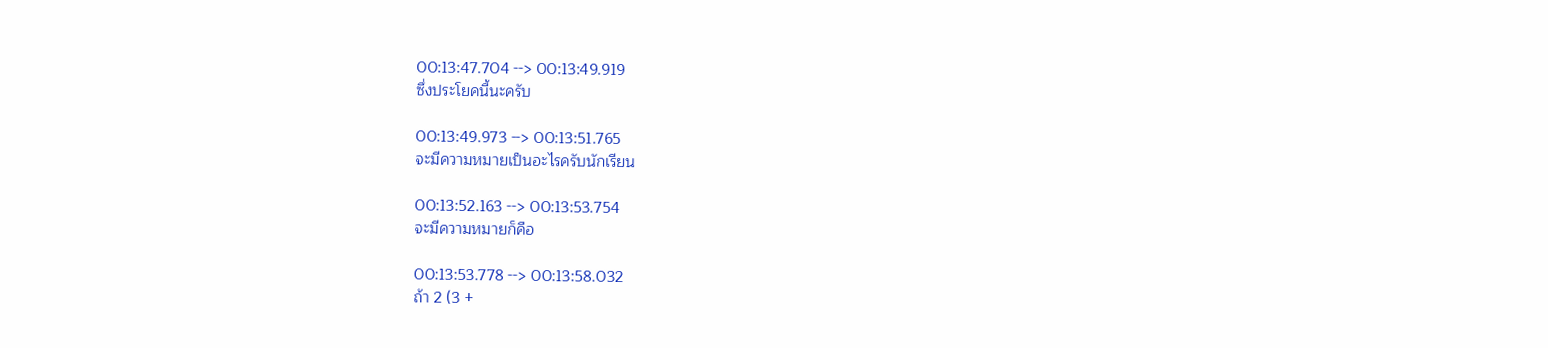00:13:47.704 --> 00:13:49.919
ซึ่งประโยคนี้นะครับ

00:13:49.973 --> 00:13:51.765
จะมีความหมายเป็นอะไรครับนักเรียน

00:13:52.163 --> 00:13:53.754
จะมีความหมายก็คือ

00:13:53.778 --> 00:13:58.032
ถ้า 2 (3 +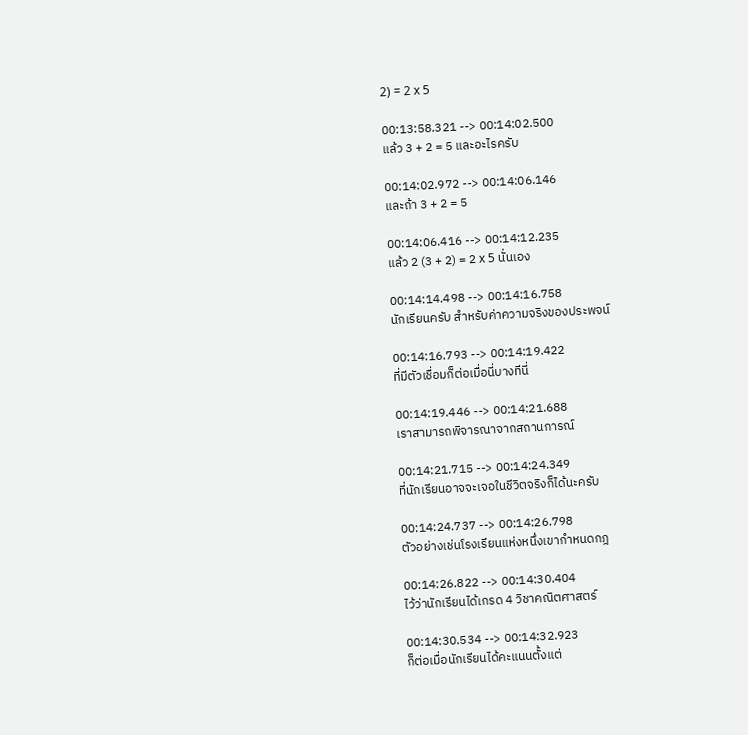2) = 2 x 5

00:13:58.321 --> 00:14:02.500
แล้ว 3 + 2 = 5 และอะไรครับ

00:14:02.972 --> 00:14:06.146
และถ้า 3 + 2 = 5

00:14:06.416 --> 00:14:12.235
แล้ว 2 (3 + 2) = 2 x 5 นั่นเอง

00:14:14.498 --> 00:14:16.758
นักเรียนครับ สำหรับค่าความจริงของประพจน์

00:14:16.793 --> 00:14:19.422
ที่มีตัวเชื่อมก็ต่อเมื่อนี่บางทีนี่

00:14:19.446 --> 00:14:21.688
เราสามารถพิจารณาจากสถานการณ์

00:14:21.715 --> 00:14:24.349
ที่นักเรียนอาจจะเจอในชีวิตจริงก็ได้นะครับ

00:14:24.737 --> 00:14:26.798
ตัวอย่างเช่นโรงเรียนแห่งหนึ่งเขากำหนดกฎ

00:14:26.822 --> 00:14:30.404
ไว้ว่านักเรียนได้เกรด 4 วิชาคณิตศาสตร์

00:14:30.534 --> 00:14:32.923
ก็ต่อเมื่อนักเรียนได้คะแนนตั้งแต่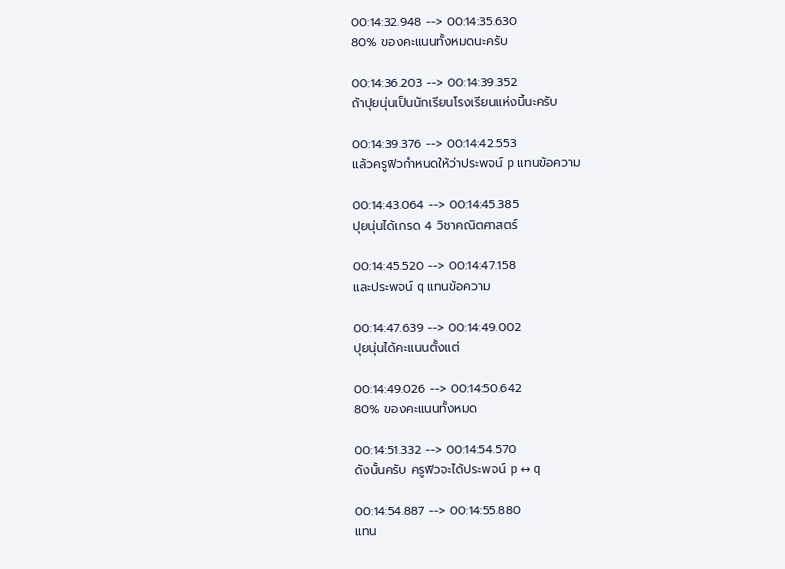00:14:32.948 --> 00:14:35.630
80% ของคะแนนทั้งหมดนะครับ

00:14:36.203 --> 00:14:39.352
ถ้าปุยนุ่นเป็นนักเรียนโรงเรียนแห่งนี้นะครับ

00:14:39.376 --> 00:14:42.553
แล้วครูฟิวกำหนดให้ว่าประพจน์ p แทนข้อความ

00:14:43.064 --> 00:14:45.385
ปุยนุ่นได้เกรด 4 วิชาคณิตศาสตร์

00:14:45.520 --> 00:14:47.158
และประพจน์ q แทนข้อความ

00:14:47.639 --> 00:14:49.002
ปุยนุ่นได้คะแนนตั้งแต่

00:14:49.026 --> 00:14:50.642
80% ของคะแนนทั้งหมด

00:14:51.332 --> 00:14:54.570
ดังนั้นครับ ครูฟิวจะได้ประพจน์ p ↔ q

00:14:54.887 --> 00:14:55.880
แทน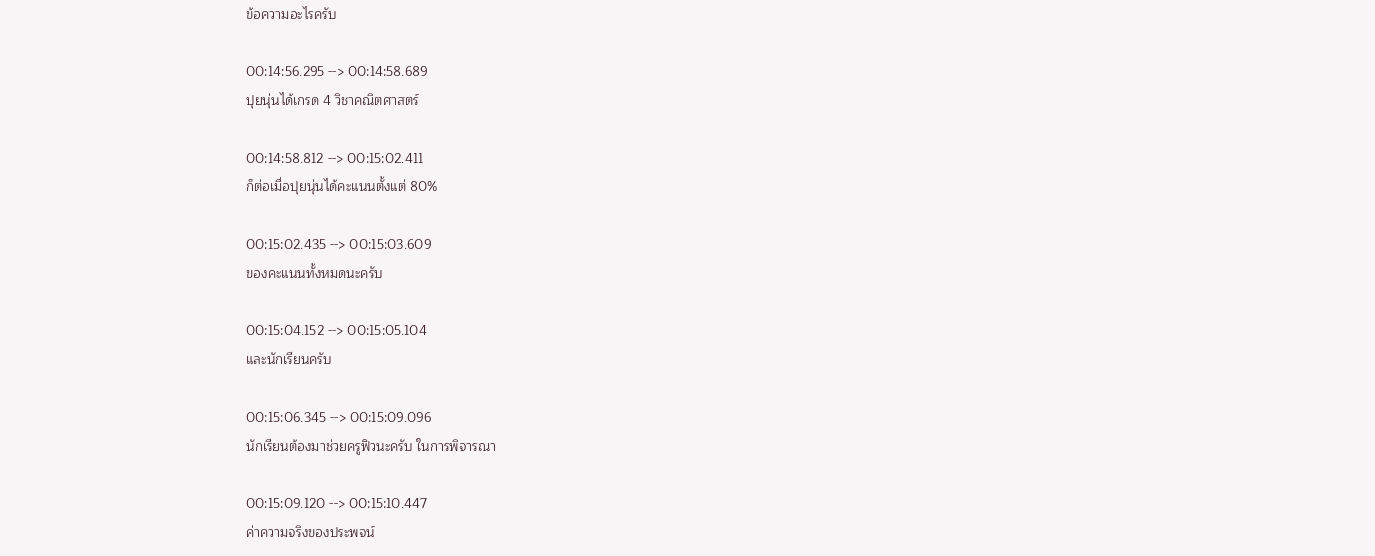ข้อความอะไรครับ

00:14:56.295 --> 00:14:58.689
ปุยนุ่นได้เกรด 4 วิชาคณิตศาสตร์

00:14:58.812 --> 00:15:02.411
ก็ต่อเมื่อปุยนุ่นได้คะแนนตั้งแต่ 80%

00:15:02.435 --> 00:15:03.609
ของคะแนนทั้งหมดนะครับ

00:15:04.152 --> 00:15:05.104
และนักเรียนครับ

00:15:06.345 --> 00:15:09.096
นักเรียนต้องมาช่วยครูฟิวนะครับ ในการพิจารณา

00:15:09.120 --> 00:15:10.447
ค่าความจริงของประพจน์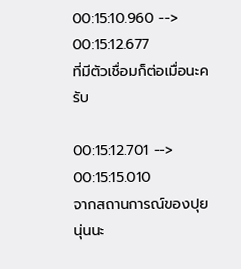00:15:10.960 --> 00:15:12.677
ที่มีตัวเชื่อมก็ต่อเมื่อนะครับ

00:15:12.701 --> 00:15:15.010
จากสถานการณ์ของปุยนุ่นนะ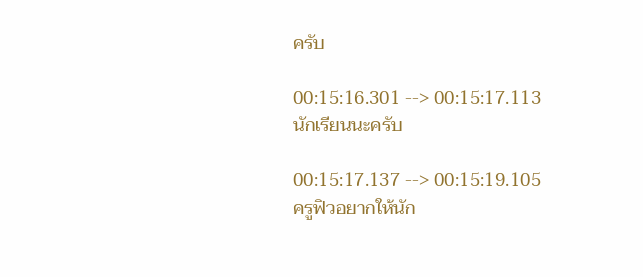ครับ

00:15:16.301 --> 00:15:17.113
นักเรียนนะครับ

00:15:17.137 --> 00:15:19.105
ครูฟิวอยากให้นัก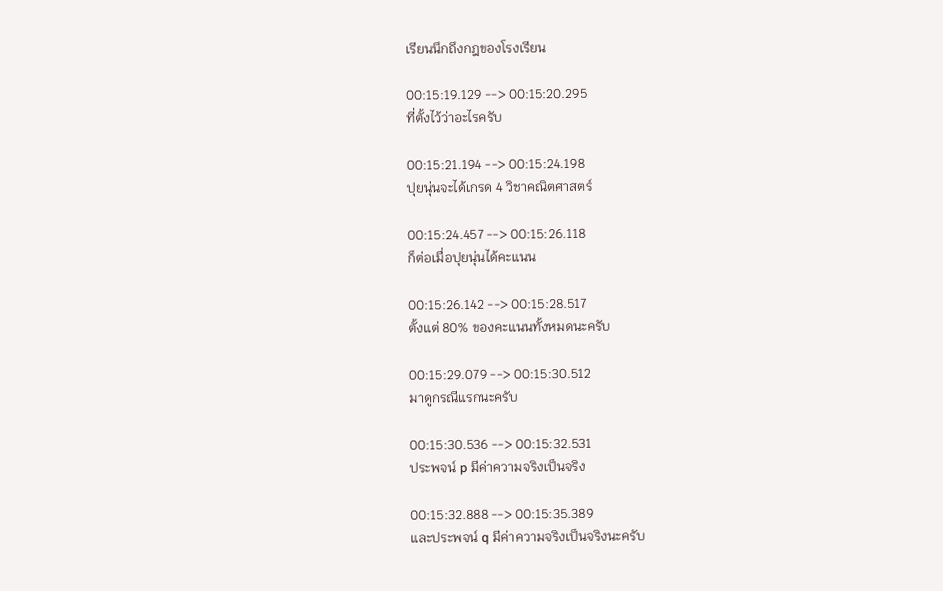เรียนนึกถึงกฎของโรงเรียน

00:15:19.129 --> 00:15:20.295
ที่ตั้งไว้ว่าอะไรครับ

00:15:21.194 --> 00:15:24.198
ปุยนุ่นจะได้เกรด 4 วิชาคณิตศาสตร์

00:15:24.457 --> 00:15:26.118
ก็ต่อเมื่อปุยนุ่นได้คะแนน

00:15:26.142 --> 00:15:28.517
ตั้งแต่ 80% ของคะแนนทั้งหมดนะครับ

00:15:29.079 --> 00:15:30.512
มาดูกรณีแรกนะครับ

00:15:30.536 --> 00:15:32.531
ประพจน์ p มีค่าความจริงเป็นจริง

00:15:32.888 --> 00:15:35.389
และประพจน์ q มีค่าความจริงเป็นจริงนะครับ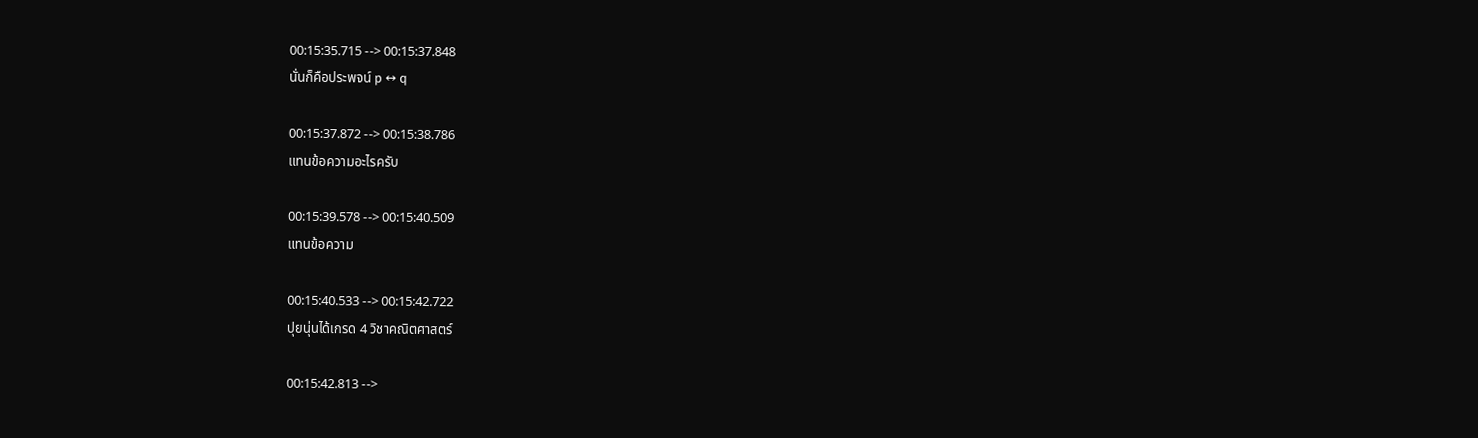00:15:35.715 --> 00:15:37.848
นั่นก็คือประพจน์ p ↔ q

00:15:37.872 --> 00:15:38.786
แทนข้อความอะไรครับ

00:15:39.578 --> 00:15:40.509
แทนข้อความ

00:15:40.533 --> 00:15:42.722
ปุยนุ่นได้เกรด 4 วิชาคณิตศาสตร์

00:15:42.813 -->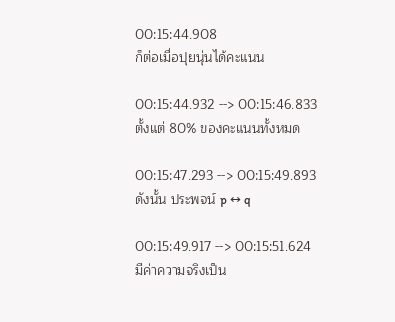00:15:44.908
ก็ต่อเมื่อปุยนุ่นได้คะแนน

00:15:44.932 --> 00:15:46.833
ตั้งแต่ 80% ของคะแนนทั้งหมด

00:15:47.293 --> 00:15:49.893
ดังนั้น ประพจน์ p ↔ q

00:15:49.917 --> 00:15:51.624
มีค่าความจริงเป็น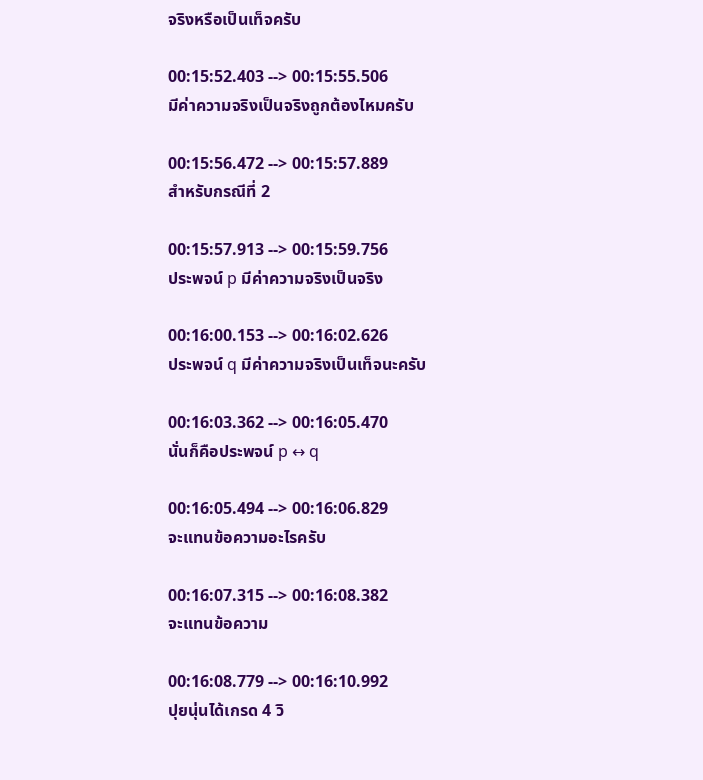จริงหรือเป็นเท็จครับ

00:15:52.403 --> 00:15:55.506
มีค่าความจริงเป็นจริงถูกต้องไหมครับ

00:15:56.472 --> 00:15:57.889
สำหรับกรณีที่ 2

00:15:57.913 --> 00:15:59.756
ประพจน์ p มีค่าความจริงเป็นจริง

00:16:00.153 --> 00:16:02.626
ประพจน์ q มีค่าความจริงเป็นเท็จนะครับ

00:16:03.362 --> 00:16:05.470
นั่นก็คือประพจน์ p ↔ q

00:16:05.494 --> 00:16:06.829
จะแทนข้อความอะไรครับ

00:16:07.315 --> 00:16:08.382
จะแทนข้อความ

00:16:08.779 --> 00:16:10.992
ปุยนุ่นได้เกรด 4 วิ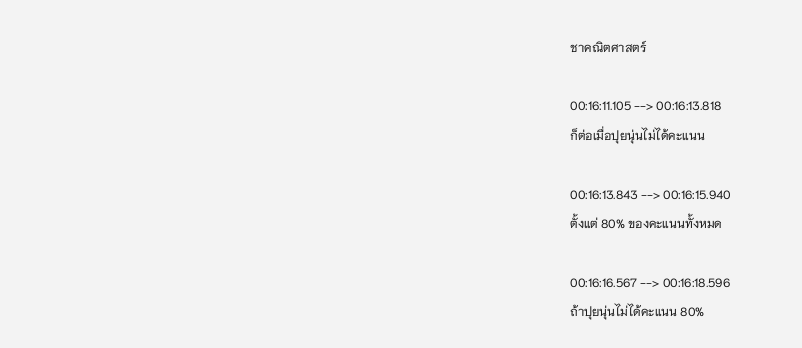ชาคณิตศาสตร์

00:16:11.105 --> 00:16:13.818
ก็ต่อเมื่อปุยนุ่นไม่ได้คะแนน

00:16:13.843 --> 00:16:15.940
ตั้งแต่ 80% ของคะแนนทั้งหมด

00:16:16.567 --> 00:16:18.596
ถ้าปุยนุ่นไม่ได้คะแนน 80%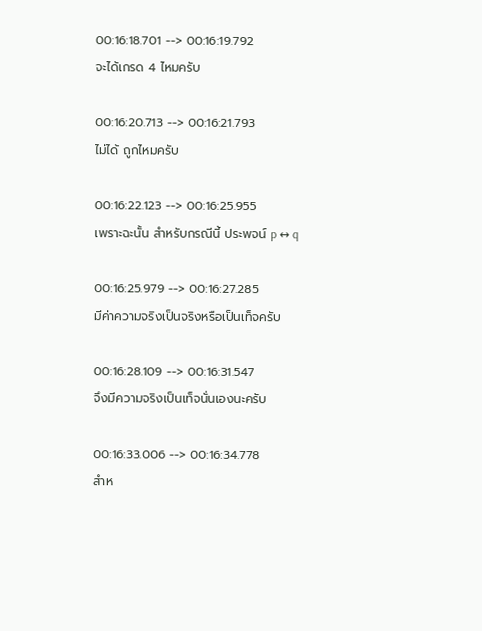00:16:18.701 --> 00:16:19.792
จะได้เกรด 4 ไหมครับ

00:16:20.713 --> 00:16:21.793
ไม่ได้ ถูกไหมครับ

00:16:22.123 --> 00:16:25.955
เพราะฉะนั้น สำหรับกรณีนี้ ประพจน์ p ↔ q

00:16:25.979 --> 00:16:27.285
มีค่าความจริงเป็นจริงหรือเป็นเท็จครับ

00:16:28.109 --> 00:16:31.547
จึงมีความจริงเป็นเท็จนั่นเองนะครับ

00:16:33.006 --> 00:16:34.778
สำห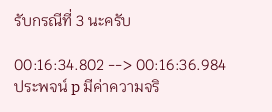รับกรณีที่ 3 นะครับ

00:16:34.802 --> 00:16:36.984
ประพจน์ p มีค่าความจริ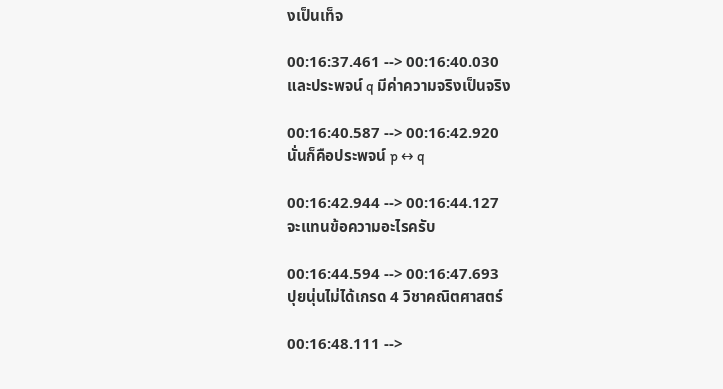งเป็นเท็จ

00:16:37.461 --> 00:16:40.030
และประพจน์ q มีค่าความจริงเป็นจริง

00:16:40.587 --> 00:16:42.920
นั่นก็คือประพจน์ p ↔ q

00:16:42.944 --> 00:16:44.127
จะแทนข้อความอะไรครับ

00:16:44.594 --> 00:16:47.693
ปุยนุ่นไม่ได้เกรด 4 วิชาคณิตศาสตร์

00:16:48.111 -->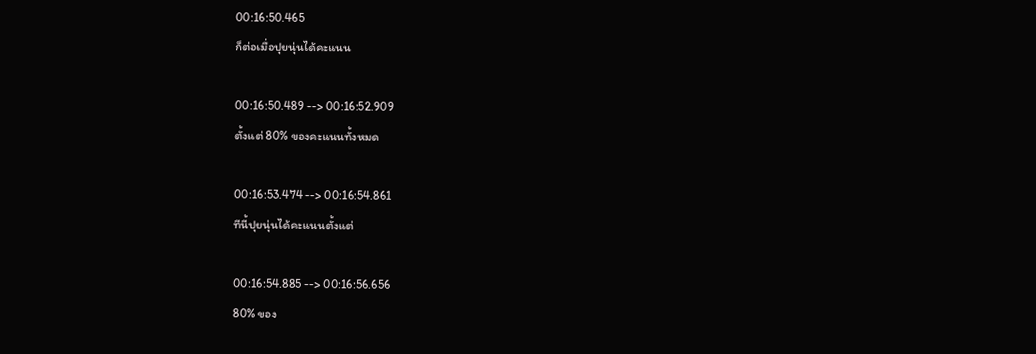00:16:50.465
ก็ต่อเมื่อปุยนุ่นได้คะแนน

00:16:50.489 --> 00:16:52.909
ตั้งแต่ 80% ของคะแนนทั้งหมด

00:16:53.474 --> 00:16:54.861
ทีนี้ปุยนุ่นได้คะแนนตั้งแต่

00:16:54.885 --> 00:16:56.656
80% ของ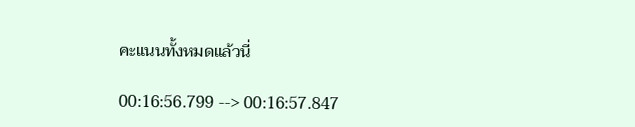คะแนนทั้งหมดแล้วนี่

00:16:56.799 --> 00:16:57.847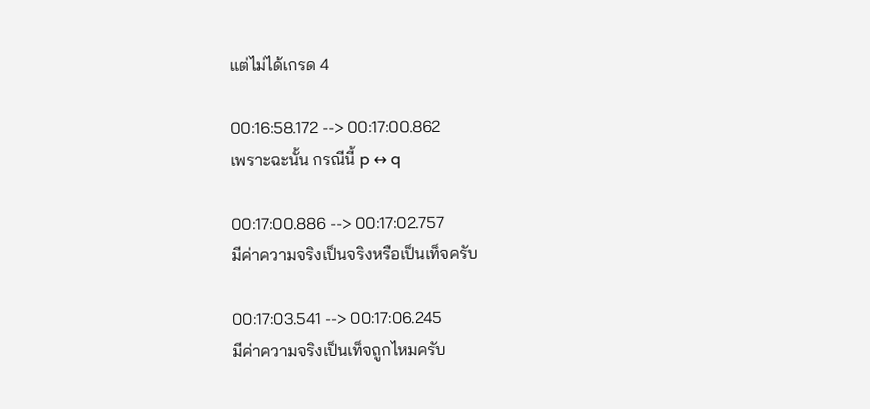แต่ไม่ได้เกรด 4

00:16:58.172 --> 00:17:00.862
เพราะฉะนั้น กรณีนี้ p ↔ q

00:17:00.886 --> 00:17:02.757
มีค่าความจริงเป็นจริงหรือเป็นเท็จครับ

00:17:03.541 --> 00:17:06.245
มีค่าความจริงเป็นเท็จถูกไหมครับ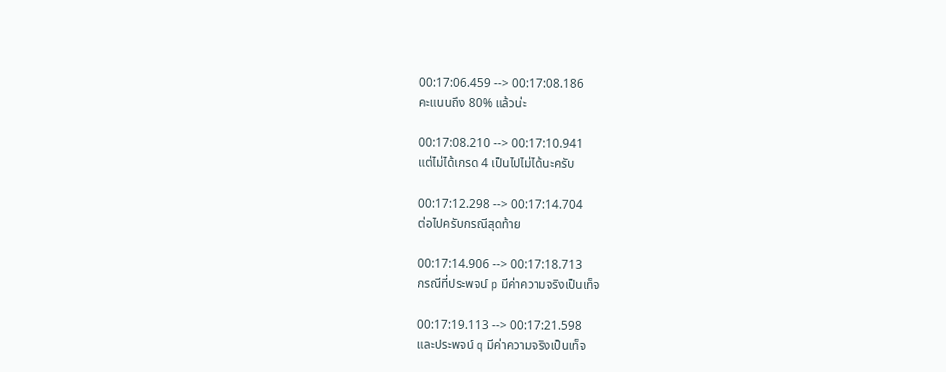00:17:06.459 --> 00:17:08.186
คะแนนถึง 80% แล้วน่ะ

00:17:08.210 --> 00:17:10.941
แต่ไม่ได้เกรด 4 เป็นไปไม่ได้นะครับ

00:17:12.298 --> 00:17:14.704
ต่อไปครับกรณีสุดท้าย

00:17:14.906 --> 00:17:18.713
กรณีที่ประพจน์ p มีค่าความจริงเป็นเท็จ

00:17:19.113 --> 00:17:21.598
และประพจน์ q มีค่าความจริงเป็นเท็จ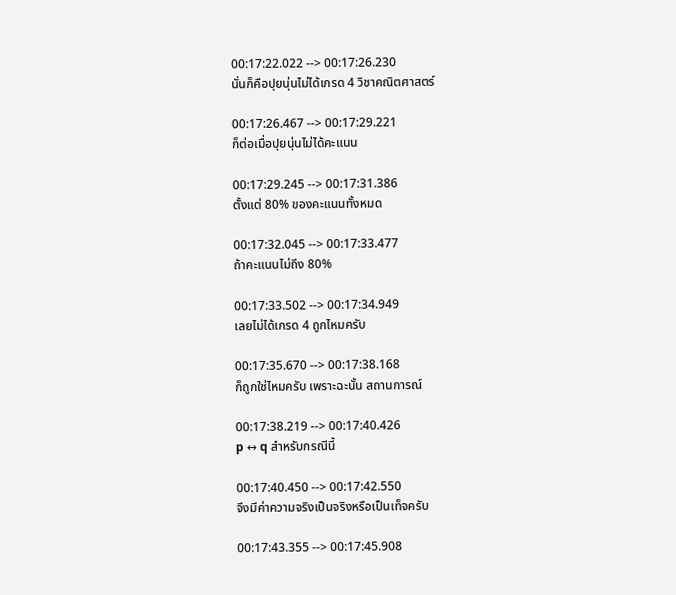00:17:22.022 --> 00:17:26.230
นั่นก็คือปุยนุ่นไม่ได้เกรด 4 วิชาคณิตศาสตร์

00:17:26.467 --> 00:17:29.221
ก็ต่อเมื่อปุยนุ่นไม่ได้คะแนน

00:17:29.245 --> 00:17:31.386
ตั้งแต่ 80% ของคะแนนทั้งหมด

00:17:32.045 --> 00:17:33.477
ถ้าคะแนนไม่ถึง 80%

00:17:33.502 --> 00:17:34.949
เลยไม่ได้เกรด 4 ถูกไหมครับ

00:17:35.670 --> 00:17:38.168
ก็ถูกใช่ไหมครับ เพราะฉะนั้น สถานการณ์

00:17:38.219 --> 00:17:40.426
p ↔ q สำหรับกรณีนี้

00:17:40.450 --> 00:17:42.550
จึงมีค่าความจริงเป็นจริงหรือเป็นเท็จครับ

00:17:43.355 --> 00:17:45.908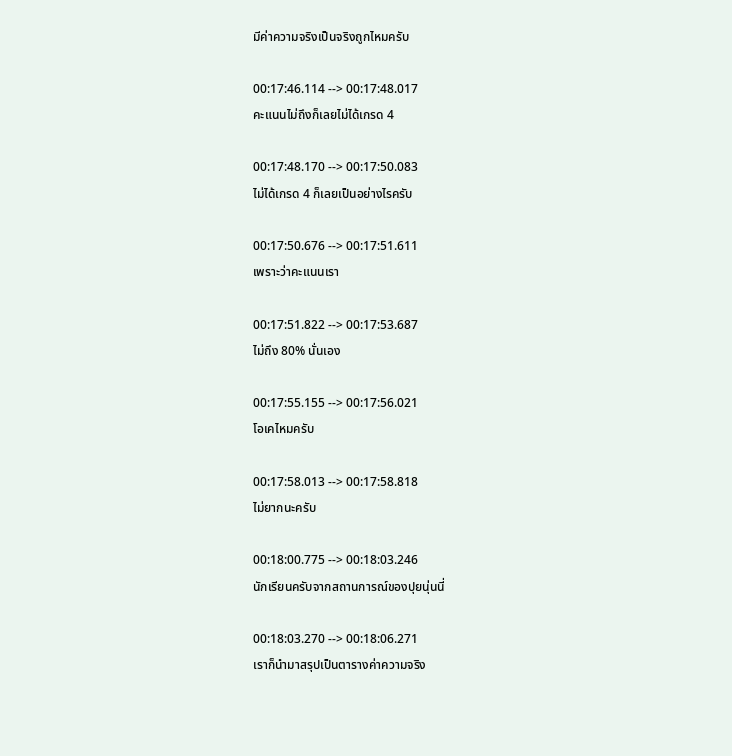มีค่าความจริงเป็นจริงถูกไหมครับ

00:17:46.114 --> 00:17:48.017
คะแนนไม่ถึงก็เลยไม่ได้เกรด 4

00:17:48.170 --> 00:17:50.083
ไม่ได้เกรด 4 ก็เลยเป็นอย่างไรครับ

00:17:50.676 --> 00:17:51.611
เพราะว่าคะแนนเรา

00:17:51.822 --> 00:17:53.687
ไม่ถึง 80% นั่นเอง

00:17:55.155 --> 00:17:56.021
โอเคไหมครับ

00:17:58.013 --> 00:17:58.818
ไม่ยากนะครับ

00:18:00.775 --> 00:18:03.246
นักเรียนครับจากสถานการณ์ของปุยนุ่นนี่

00:18:03.270 --> 00:18:06.271
เราก็นำมาสรุปเป็นตารางค่าความจริง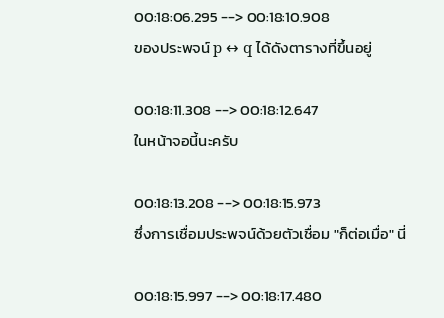00:18:06.295 --> 00:18:10.908
ของประพจน์ p ↔ q ได้ดังตารางที่ขึ้นอยู่

00:18:11.308 --> 00:18:12.647
ในหน้าจอนี้นะครับ

00:18:13.208 --> 00:18:15.973
ซึ่งการเชื่อมประพจน์ด้วยตัวเชื่อม "ก็ต่อเมื่อ" นี่

00:18:15.997 --> 00:18:17.480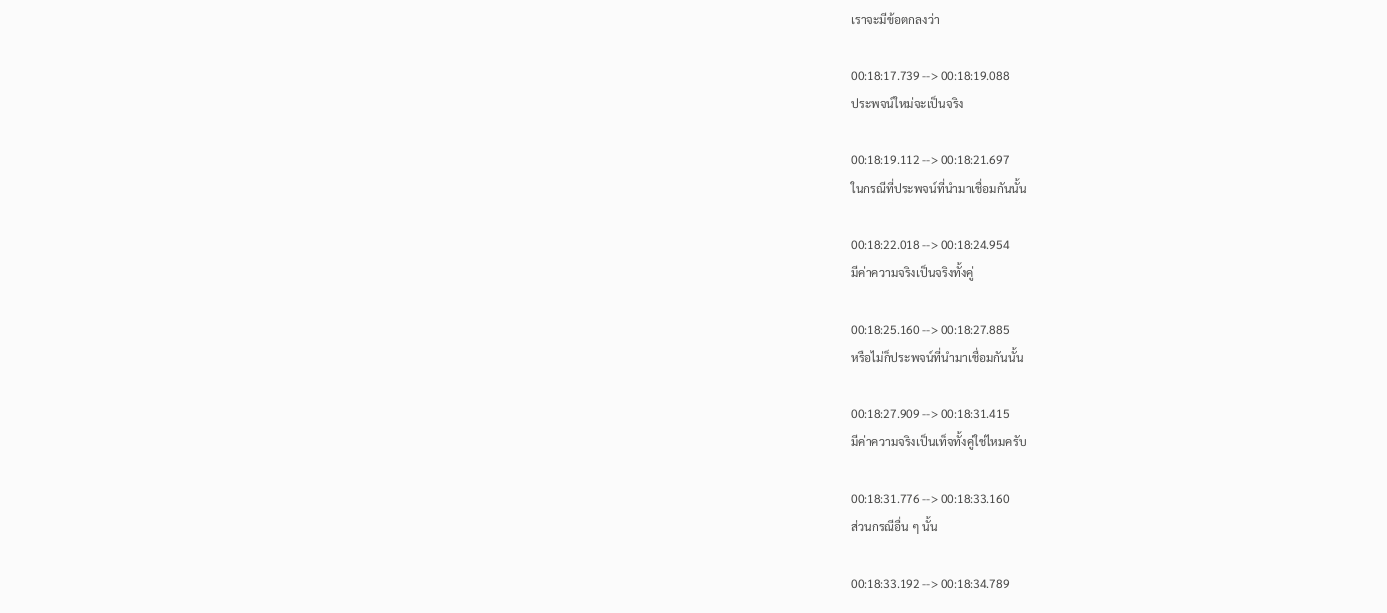เราจะมีข้อตกลงว่า

00:18:17.739 --> 00:18:19.088
ประพจน์ใหม่จะเป็นจริง

00:18:19.112 --> 00:18:21.697
ในกรณีที่ประพจน์ที่นำมาเชื่อมกันนั้น

00:18:22.018 --> 00:18:24.954
มีค่าความจริงเป็นจริงทั้งคู่

00:18:25.160 --> 00:18:27.885
หรือไม่ก็ประพจน์ที่นำมาเชื่อมกันนั้น

00:18:27.909 --> 00:18:31.415
มีค่าความจริงเป็นเท็จทั้งคู่ใช่ไหมครับ

00:18:31.776 --> 00:18:33.160
ส่วนกรณีอื่น ๆ นั้น

00:18:33.192 --> 00:18:34.789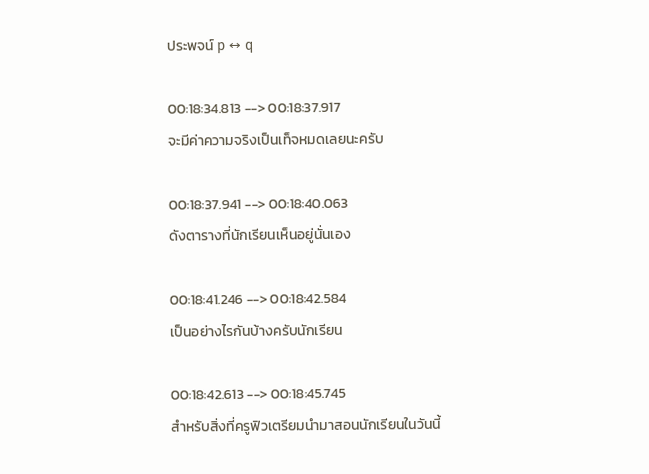ประพจน์ p ↔ q

00:18:34.813 --> 00:18:37.917
จะมีค่าความจริงเป็นเท็จหมดเลยนะครับ

00:18:37.941 --> 00:18:40.063
ดังตารางที่นักเรียนเห็นอยู่นั่นเอง

00:18:41.246 --> 00:18:42.584
เป็นอย่างไรกันบ้างครับนักเรียน

00:18:42.613 --> 00:18:45.745
สำหรับสิ่งที่ครูฟิวเตรียมนำมาสอนนักเรียนในวันนี้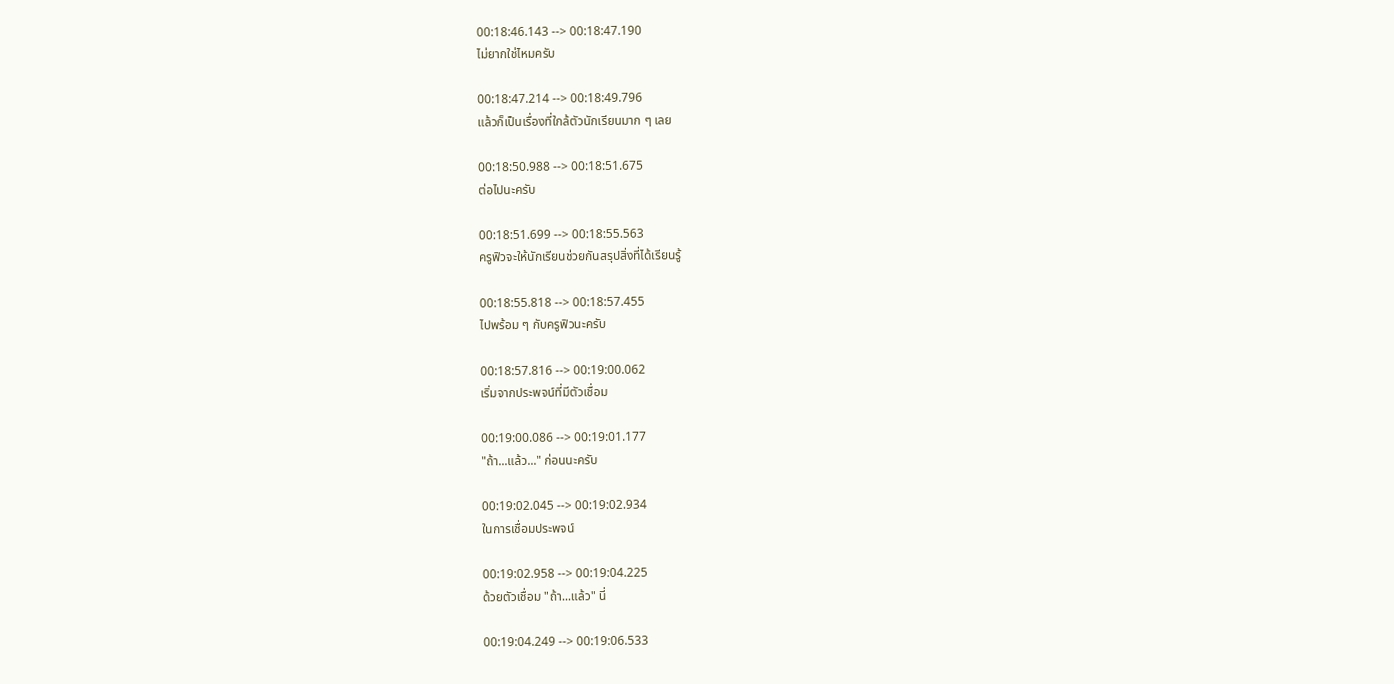00:18:46.143 --> 00:18:47.190
ไม่ยากใช่ไหมครับ

00:18:47.214 --> 00:18:49.796
แล้วก็เป็นเรื่องที่ใกล้ตัวนักเรียนมาก ๆ เลย

00:18:50.988 --> 00:18:51.675
ต่อไปนะครับ

00:18:51.699 --> 00:18:55.563
ครูฟิวจะให้นักเรียนช่วยกันสรุปสิ่งที่ได้เรียนรู้

00:18:55.818 --> 00:18:57.455
ไปพร้อม ๆ กับครูฟิวนะครับ

00:18:57.816 --> 00:19:00.062
เริ่มจากประพจน์ที่มีตัวเชื่อม

00:19:00.086 --> 00:19:01.177
"ถ้า...แล้ว..." ก่อนนะครับ

00:19:02.045 --> 00:19:02.934
ในการเชื่อมประพจน์

00:19:02.958 --> 00:19:04.225
ด้วยตัวเชื่อม "ถ้า...แล้ว" นี่

00:19:04.249 --> 00:19:06.533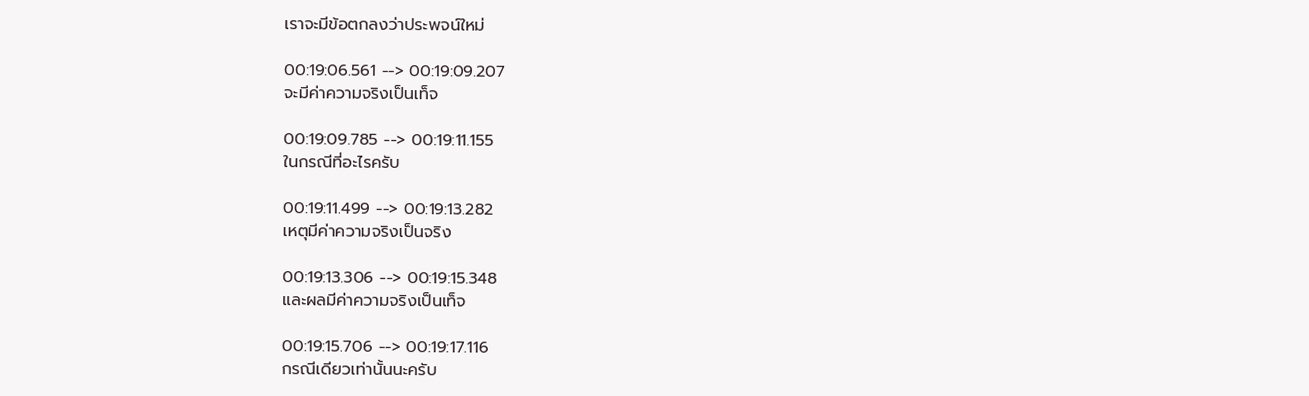เราจะมีข้อตกลงว่าประพจน์ใหม่

00:19:06.561 --> 00:19:09.207
จะมีค่าความจริงเป็นเท็จ

00:19:09.785 --> 00:19:11.155
ในกรณีที่อะไรครับ

00:19:11.499 --> 00:19:13.282
เหตุมีค่าความจริงเป็นจริง

00:19:13.306 --> 00:19:15.348
และผลมีค่าความจริงเป็นเท็จ

00:19:15.706 --> 00:19:17.116
กรณีเดียวเท่านั้นนะครับ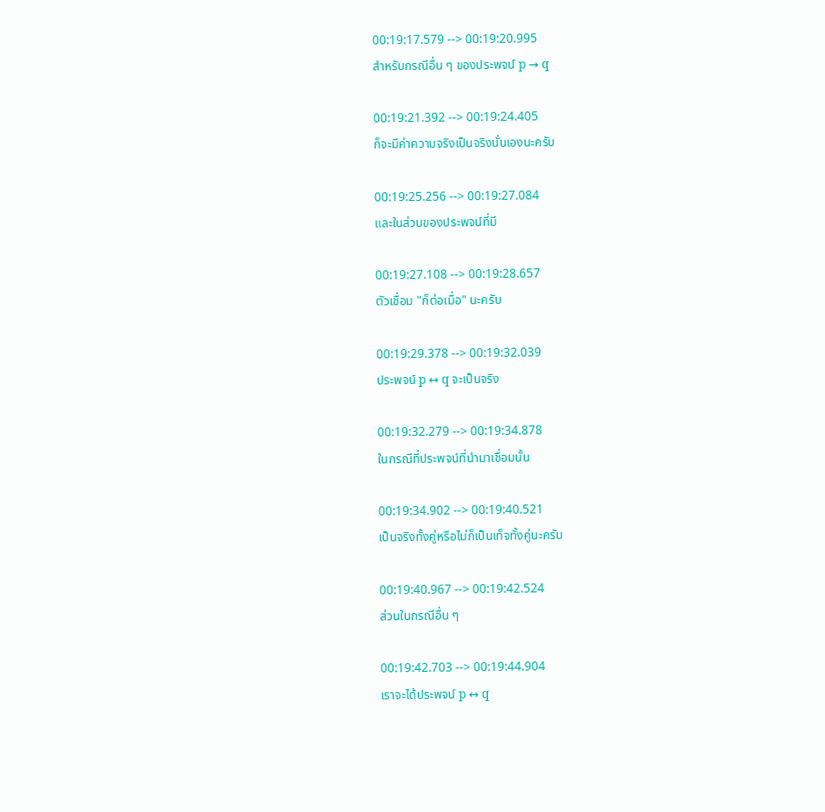00:19:17.579 --> 00:19:20.995
สำหรับกรณีอื่น ๆ ของประพจน์ p → q

00:19:21.392 --> 00:19:24.405
ก็จะมีค่าความจริงเป็นจริงนั่นเองนะครับ

00:19:25.256 --> 00:19:27.084
และในส่วนของประพจน์ที่มี

00:19:27.108 --> 00:19:28.657
ตัวเชื่อม "ก็ต่อเมื่อ" นะครับ

00:19:29.378 --> 00:19:32.039
ประพจน์ p ↔ q จะเป็นจริง

00:19:32.279 --> 00:19:34.878
ในกรณีที่ประพจน์ที่นำมาเชื่อมนั้น

00:19:34.902 --> 00:19:40.521
เป็นจริงทั้งคู่หรือไม่ก็เป็นเท็จทั้งคู่นะครับ

00:19:40.967 --> 00:19:42.524
ส่วนในกรณีอื่น ๆ

00:19:42.703 --> 00:19:44.904
เราจะได้ประพจน์ p ↔ q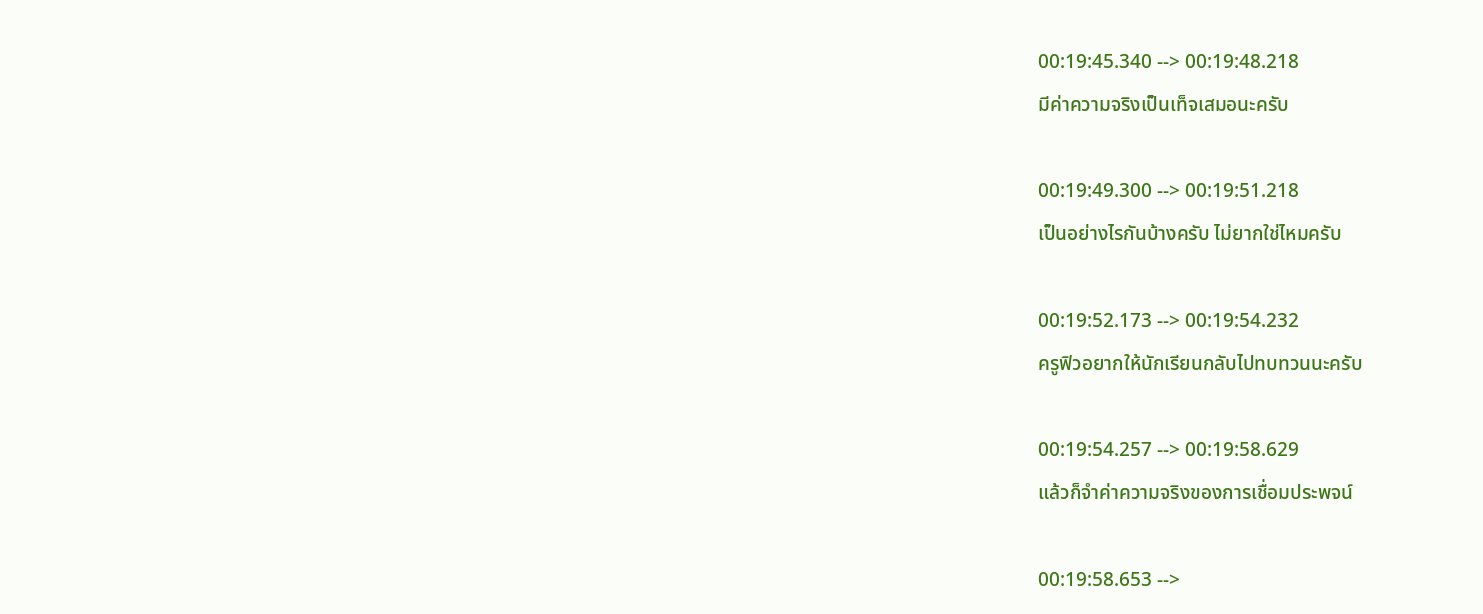00:19:45.340 --> 00:19:48.218
มีค่าความจริงเป็นเท็จเสมอนะครับ

00:19:49.300 --> 00:19:51.218
เป็นอย่างไรกันบ้างครับ ไม่ยากใช่ไหมครับ

00:19:52.173 --> 00:19:54.232
ครูฟิวอยากให้นักเรียนกลับไปทบทวนนะครับ

00:19:54.257 --> 00:19:58.629
แล้วก็จำค่าความจริงของการเชื่อมประพจน์

00:19:58.653 -->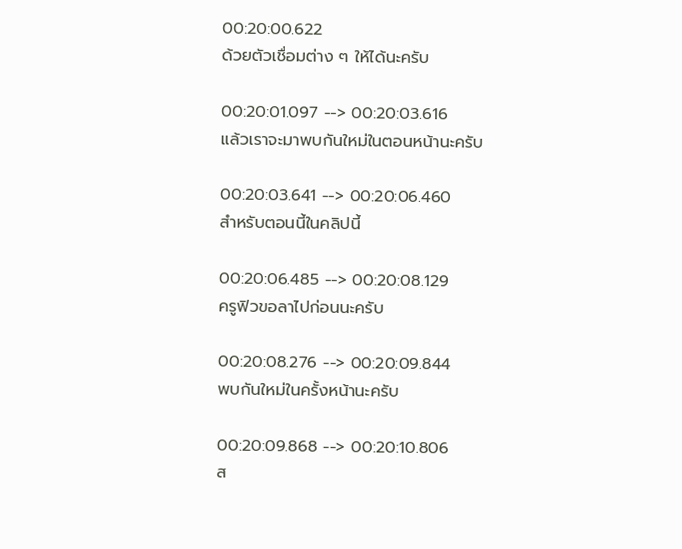00:20:00.622
ด้วยตัวเชื่อมต่าง ๆ ให้ได้นะครับ

00:20:01.097 --> 00:20:03.616
แล้วเราจะมาพบกันใหม่ในตอนหน้านะครับ

00:20:03.641 --> 00:20:06.460
สำหรับตอนนี้ในคลิปนี้

00:20:06.485 --> 00:20:08.129
ครูฟิวขอลาไปก่อนนะครับ

00:20:08.276 --> 00:20:09.844
พบกันใหม่ในครั้งหน้านะครับ

00:20:09.868 --> 00:20:10.806
ส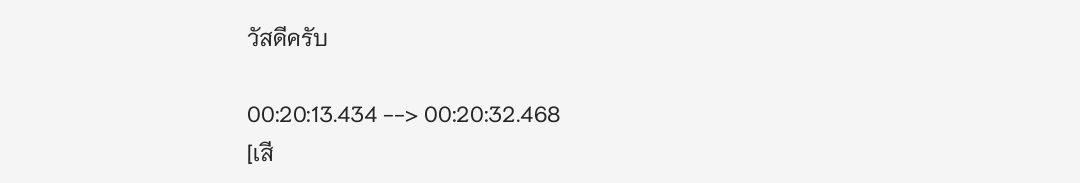วัสดีครับ

00:20:13.434 --> 00:20:32.468
[เสี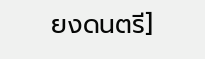ยงดนตรี]